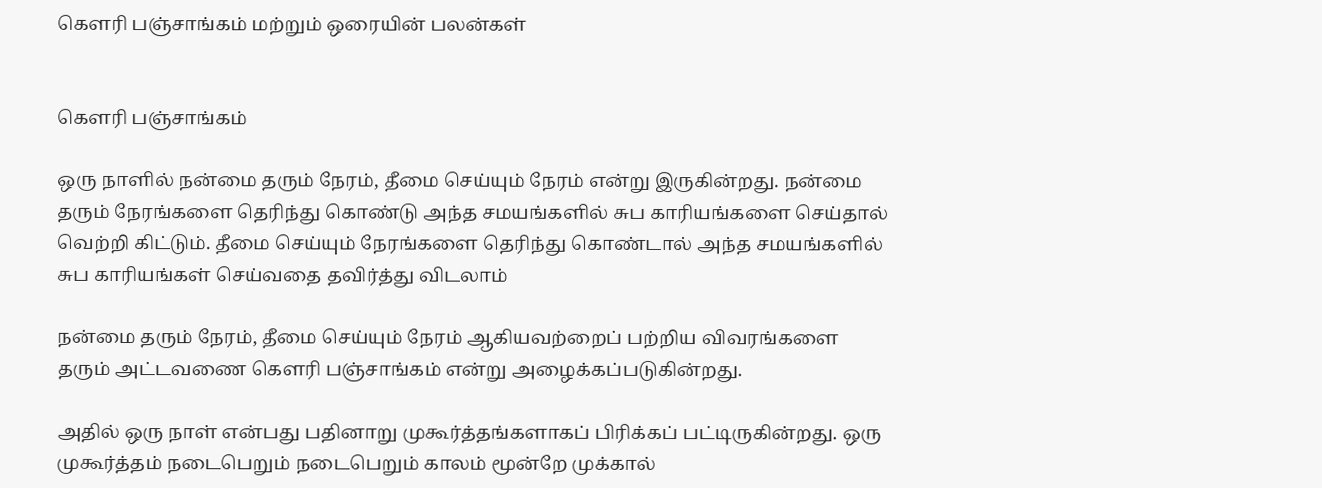கௌரி பஞ்சாங்கம் மற்றும் ஒரையின் பலன்கள்


கௌரி பஞ்சாங்கம்

ஒரு நாளில் நன்மை தரும் நேரம், தீமை செய்யும் நேரம் என்று இருகின்றது. நன்மை தரும் நேரங்களை தெரிந்து கொண்டு அந்த சமயங்களில் சுப காரியங்களை செய்தால் வெற்றி கிட்டும். தீமை செய்யும் நேரங்களை தெரிந்து கொண்டால் அந்த சமயங்களில் சுப காரியங்கள் செய்வதை தவிர்த்து விடலாம்

நன்மை தரும் நேரம், தீமை செய்யும் நேரம் ஆகியவற்றைப் பற்றிய விவரங்களை தரும் அட்டவணை கௌரி பஞ்சாங்கம் என்று அழைக்கப்படுகின்றது.

அதில் ஒரு நாள் என்பது பதினாறு முகூர்த்தங்களாகப் பிரிக்கப் பட்டிருகின்றது. ஒரு முகூர்த்தம் நடைபெறும் நடைபெறும் காலம் மூன்றே முக்கால்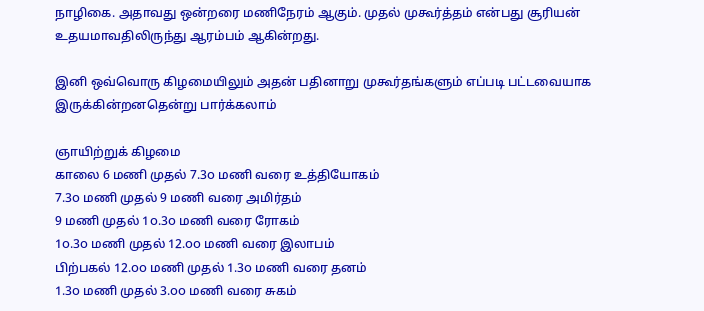நாழிகை. அதாவது ஒன்றரை மணிநேரம் ஆகும். முதல் முகூர்த்தம் என்பது சூரியன் உதயமாவதிலிருந்து ஆரம்பம் ஆகின்றது.

இனி ஒவ்வொரு கிழமையிலும் அதன் பதினாறு முகூர்தங்களும் எப்படி பட்டவையாக இருக்கின்றனதென்று பார்க்கலாம்

ஞாயிற்றுக் கிழமை
காலை 6 மணி முதல் 7.3௦ மணி வரை உத்தியோகம்
7.3௦ மணி முதல் 9 மணி வரை அமிர்தம்
9 மணி முதல் 1௦.3௦ மணி வரை ரோகம்
1௦.3௦ மணி முதல் 12.௦௦ மணி வரை இலாபம்
பிற்பகல் 12.௦௦ மணி முதல் 1.3௦ மணி வரை தனம்
1.3௦ மணி முதல் 3.௦௦ மணி வரை சுகம்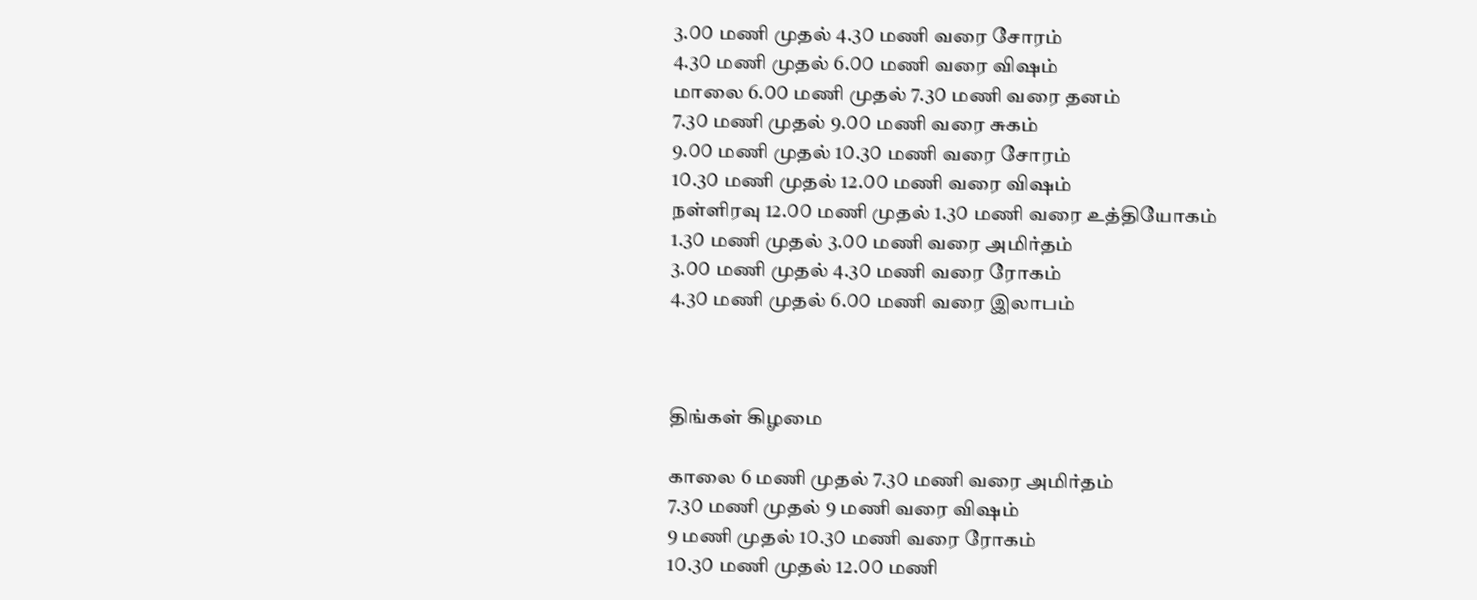3.௦௦ மணி முதல் 4.3௦ மணி வரை சோரம்
4.3௦ மணி முதல் 6.௦௦ மணி வரை விஷம்
மாலை 6.௦௦ மணி முதல் 7.3௦ மணி வரை தனம்
7.3௦ மணி முதல் 9.௦௦ மணி வரை சுகம்
9.௦௦ மணி முதல் 1௦.3௦ மணி வரை சோரம்
1௦.3௦ மணி முதல் 12.௦௦ மணி வரை விஷம்
நள்ளிரவு 12.௦௦ மணி முதல் 1.3௦ மணி வரை உத்தியோகம்
1.3௦ மணி முதல் 3.௦௦ மணி வரை அமிர்தம்
3.௦௦ மணி முதல் 4.3௦ மணி வரை ரோகம்
4.3௦ மணி முதல் 6.௦௦ மணி வரை இலாபம்



திங்கள் கிழமை

காலை 6 மணி முதல் 7.3௦ மணி வரை அமிர்தம்
7.3௦ மணி முதல் 9 மணி வரை விஷம்
9 மணி முதல் 1௦.3௦ மணி வரை ரோகம்
1௦.3௦ மணி முதல் 12.௦௦ மணி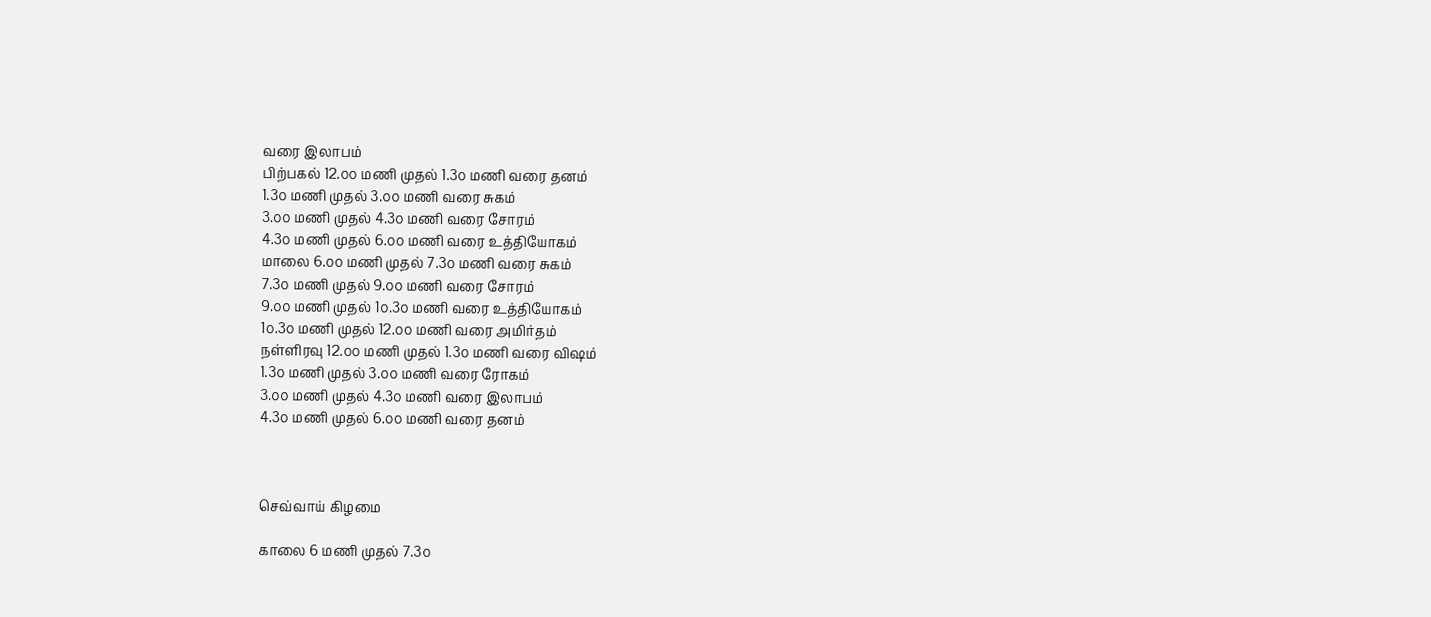வரை இலாபம்
பிற்பகல் 12.௦௦ மணி முதல் 1.3௦ மணி வரை தனம்
1.3௦ மணி முதல் 3.௦௦ மணி வரை சுகம்
3.௦௦ மணி முதல் 4.3௦ மணி வரை சோரம்
4.3௦ மணி முதல் 6.௦௦ மணி வரை உத்தியோகம்
மாலை 6.௦௦ மணி முதல் 7.3௦ மணி வரை சுகம்
7.3௦ மணி முதல் 9.௦௦ மணி வரை சோரம்
9.௦௦ மணி முதல் 1௦.3௦ மணி வரை உத்தியோகம்
1௦.3௦ மணி முதல் 12.௦௦ மணி வரை அமிர்தம்
நள்ளிரவு 12.௦௦ மணி முதல் 1.3௦ மணி வரை விஷம்
1.3௦ மணி முதல் 3.௦௦ மணி வரை ரோகம்
3.௦௦ மணி முதல் 4.3௦ மணி வரை இலாபம்
4.3௦ மணி முதல் 6.௦௦ மணி வரை தனம்



செவ்வாய் கிழமை

காலை 6 மணி முதல் 7.3௦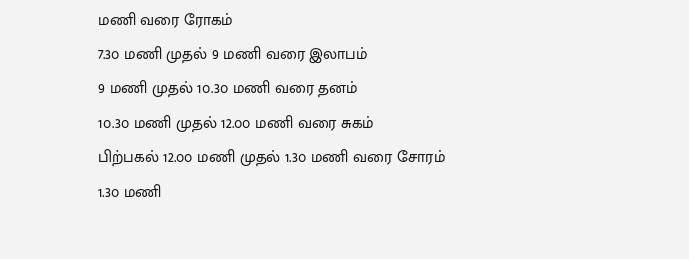மணி வரை ரோகம்
7.3௦ மணி முதல் 9 மணி வரை இலாபம்
9 மணி முதல் 1௦.3௦ மணி வரை தனம்
1௦.3௦ மணி முதல் 12.௦௦ மணி வரை சுகம்
பிற்பகல் 12.௦௦ மணி முதல் 1.3௦ மணி வரை சோரம்
1.3௦ மணி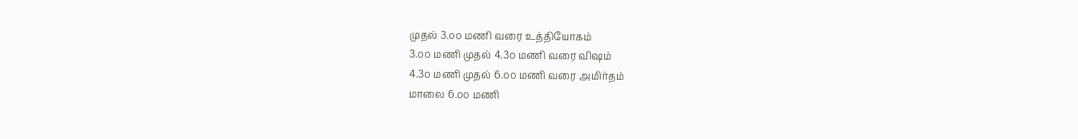முதல் 3.௦௦ மணி வரை உத்தியோகம்
3.௦௦ மணி முதல் 4.3௦ மணி வரை விஷம்
4.3௦ மணி முதல் 6.௦௦ மணி வரை அமிர்தம்
மாலை 6.௦௦ மணி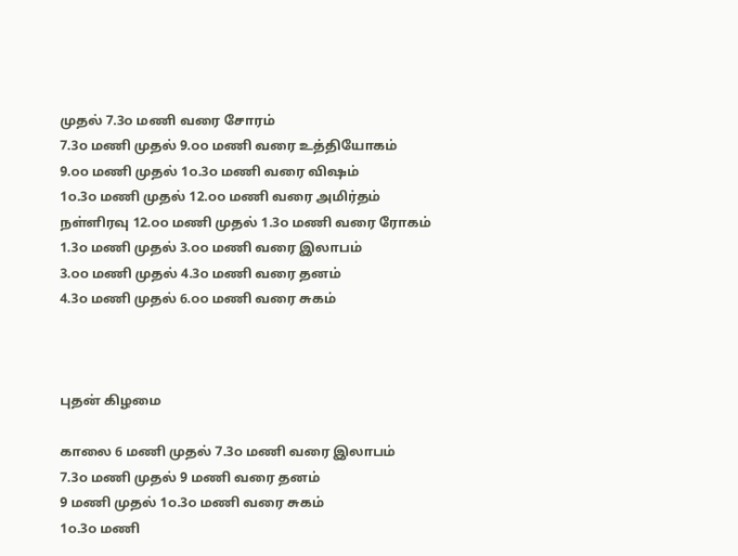முதல் 7.3௦ மணி வரை சோரம்
7.3௦ மணி முதல் 9.௦௦ மணி வரை உத்தியோகம்
9.௦௦ மணி முதல் 1௦.3௦ மணி வரை விஷம்
1௦.3௦ மணி முதல் 12.௦௦ மணி வரை அமிர்தம்
நள்ளிரவு 12.௦௦ மணி முதல் 1.3௦ மணி வரை ரோகம்
1.3௦ மணி முதல் 3.௦௦ மணி வரை இலாபம்
3.௦௦ மணி முதல் 4.3௦ மணி வரை தனம்
4.3௦ மணி முதல் 6.௦௦ மணி வரை சுகம்



புதன் கிழமை

காலை 6 மணி முதல் 7.3௦ மணி வரை இலாபம்
7.3௦ மணி முதல் 9 மணி வரை தனம்
9 மணி முதல் 1௦.3௦ மணி வரை சுகம்
1௦.3௦ மணி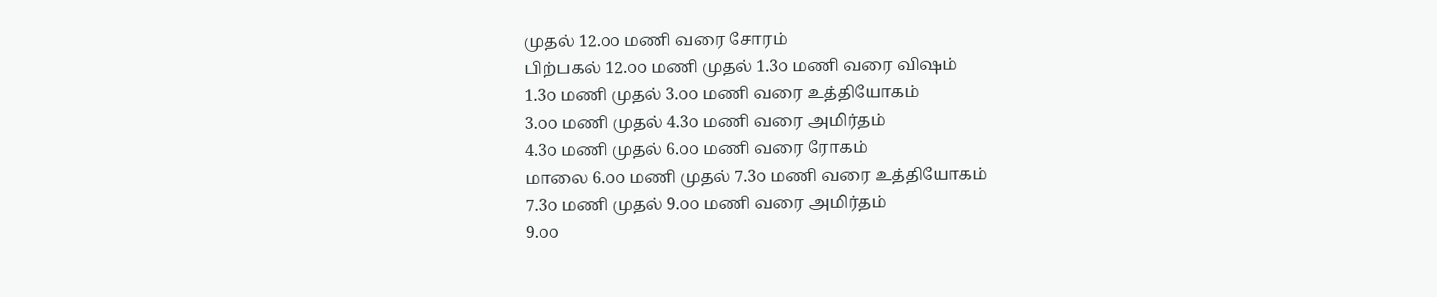முதல் 12.௦௦ மணி வரை சோரம்
பிற்பகல் 12.௦௦ மணி முதல் 1.3௦ மணி வரை விஷம்
1.3௦ மணி முதல் 3.௦௦ மணி வரை உத்தியோகம்
3.௦௦ மணி முதல் 4.3௦ மணி வரை அமிர்தம்
4.3௦ மணி முதல் 6.௦௦ மணி வரை ரோகம்
மாலை 6.௦௦ மணி முதல் 7.3௦ மணி வரை உத்தியோகம்
7.3௦ மணி முதல் 9.௦௦ மணி வரை அமிர்தம்
9.௦௦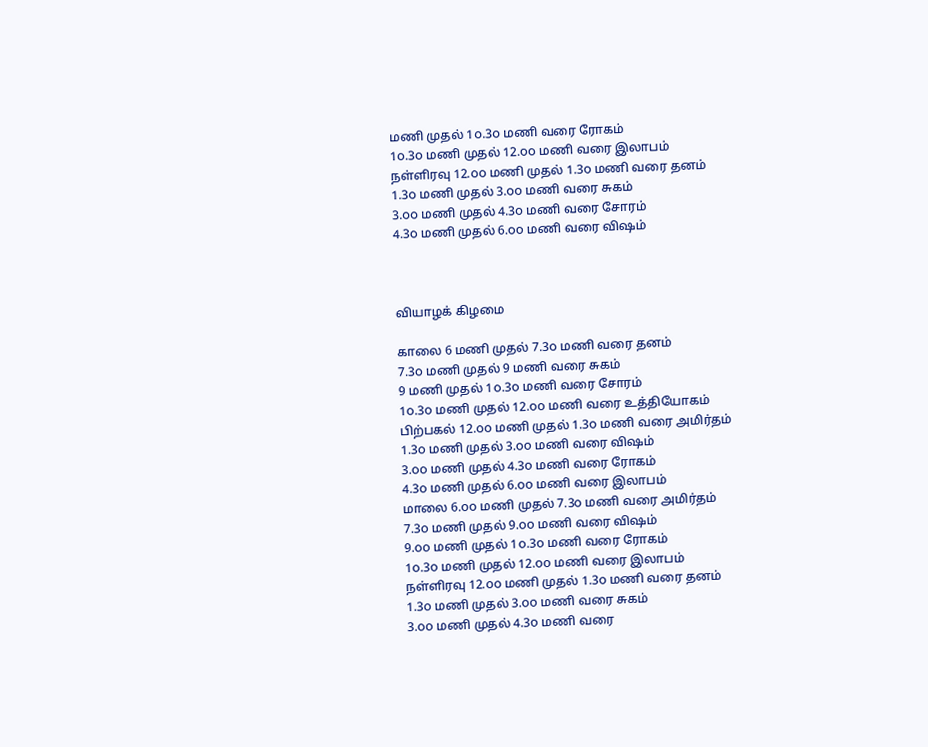மணி முதல் 1௦.3௦ மணி வரை ரோகம்
1௦.3௦ மணி முதல் 12.௦௦ மணி வரை இலாபம்
நள்ளிரவு 12.௦௦ மணி முதல் 1.3௦ மணி வரை தனம்
1.3௦ மணி முதல் 3.௦௦ மணி வரை சுகம்
3.௦௦ மணி முதல் 4.3௦ மணி வரை சோரம்
4.3௦ மணி முதல் 6.௦௦ மணி வரை விஷம்



வியாழக் கிழமை

காலை 6 மணி முதல் 7.3௦ மணி வரை தனம்
7.3௦ மணி முதல் 9 மணி வரை சுகம்
9 மணி முதல் 1௦.3௦ மணி வரை சோரம்
1௦.3௦ மணி முதல் 12.௦௦ மணி வரை உத்தியோகம்
பிற்பகல் 12.௦௦ மணி முதல் 1.3௦ மணி வரை அமிர்தம்
1.3௦ மணி முதல் 3.௦௦ மணி வரை விஷம்
3.௦௦ மணி முதல் 4.3௦ மணி வரை ரோகம்
4.3௦ மணி முதல் 6.௦௦ மணி வரை இலாபம்
மாலை 6.௦௦ மணி முதல் 7.3௦ மணி வரை அமிர்தம்
7.3௦ மணி முதல் 9.௦௦ மணி வரை விஷம்
9.௦௦ மணி முதல் 1௦.3௦ மணி வரை ரோகம்
1௦.3௦ மணி முதல் 12.௦௦ மணி வரை இலாபம்
நள்ளிரவு 12.௦௦ மணி முதல் 1.3௦ மணி வரை தனம்
1.3௦ மணி முதல் 3.௦௦ மணி வரை சுகம்
3.௦௦ மணி முதல் 4.3௦ மணி வரை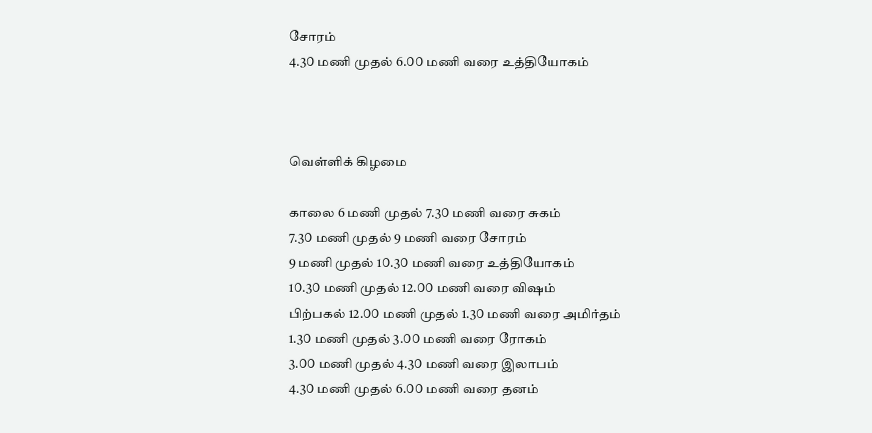சோரம்
4.3௦ மணி முதல் 6.௦௦ மணி வரை உத்தியோகம்



வெள்ளிக் கிழமை

காலை 6 மணி முதல் 7.3௦ மணி வரை சுகம்
7.3௦ மணி முதல் 9 மணி வரை சோரம்
9 மணி முதல் 1௦.3௦ மணி வரை உத்தியோகம்
1௦.3௦ மணி முதல் 12.௦௦ மணி வரை விஷம்
பிற்பகல் 12.௦௦ மணி முதல் 1.3௦ மணி வரை அமிர்தம்
1.3௦ மணி முதல் 3.௦௦ மணி வரை ரோகம்
3.௦௦ மணி முதல் 4.3௦ மணி வரை இலாபம்
4.3௦ மணி முதல் 6.௦௦ மணி வரை தனம்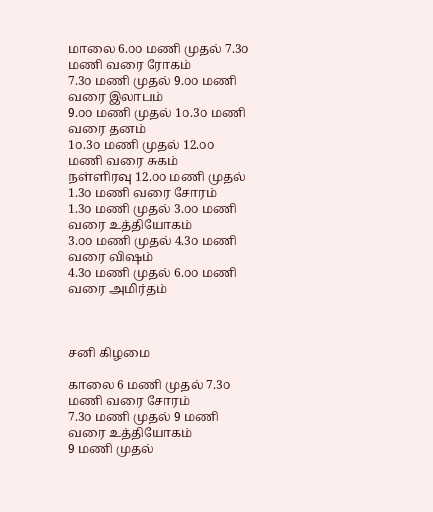மாலை 6.௦௦ மணி முதல் 7.3௦ மணி வரை ரோகம்
7.3௦ மணி முதல் 9.௦௦ மணி வரை இலாபம்
9.௦௦ மணி முதல் 1௦.3௦ மணி வரை தனம்
1௦.3௦ மணி முதல் 12.௦௦ மணி வரை சுகம்
நள்ளிரவு 12.௦௦ மணி முதல் 1.3௦ மணி வரை சோரம்
1.3௦ மணி முதல் 3.௦௦ மணி வரை உத்தியோகம்
3.௦௦ மணி முதல் 4.3௦ மணி வரை விஷம்
4.3௦ மணி முதல் 6.௦௦ மணி வரை அமிர்தம்



சனி கிழமை

காலை 6 மணி முதல் 7.3௦ மணி வரை சோரம்
7.3௦ மணி முதல் 9 மணி வரை உத்தியோகம்
9 மணி முதல்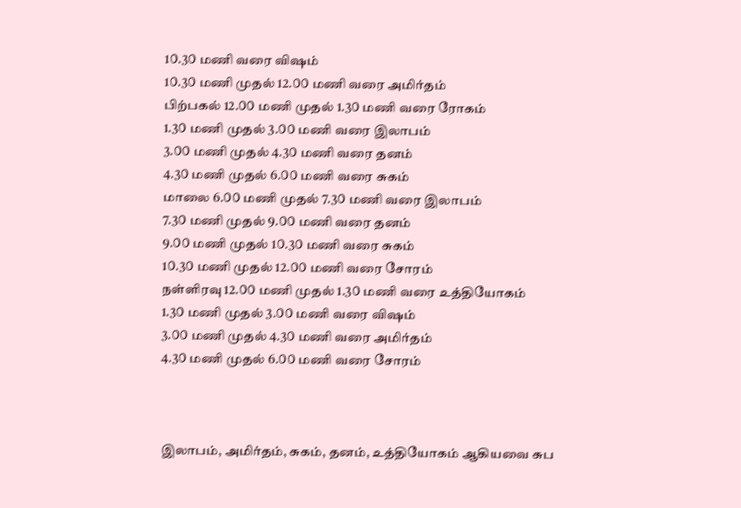1௦.3௦ மணி வரை விஷம்
1௦.3௦ மணி முதல் 12.௦௦ மணி வரை அமிர்தம்
பிற்பகல் 12.௦௦ மணி முதல் 1.3௦ மணி வரை ரோகம்
1.3௦ மணி முதல் 3.௦௦ மணி வரை இலாபம்
3.௦௦ மணி முதல் 4.3௦ மணி வரை தனம்
4.3௦ மணி முதல் 6.௦௦ மணி வரை சுகம்
மாலை 6.௦௦ மணி முதல் 7.3௦ மணி வரை இலாபம்
7.3௦ மணி முதல் 9.௦௦ மணி வரை தனம்
9.௦௦ மணி முதல் 1௦.3௦ மணி வரை சுகம்
1௦.3௦ மணி முதல் 12.௦௦ மணி வரை சோரம்
நள்ளிரவு 12.௦௦ மணி முதல் 1.3௦ மணி வரை உத்தியோகம்
1.3௦ மணி முதல் 3.௦௦ மணி வரை விஷம்
3.௦௦ மணி முதல் 4.3௦ மணி வரை அமிர்தம்
4.3௦ மணி முதல் 6.௦௦ மணி வரை சோரம்



இலாபம், அமிர்தம், சுகம், தனம், உத்தியோகம் ஆகியவை சுப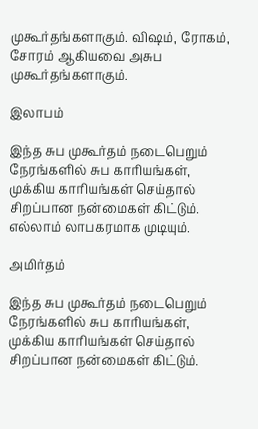முகூர்தங்களாகும். விஷம், ரோகம், சோரம் ஆகியவை அசுப முகூர்தங்களாகும்.

இலாபம்

இந்த சுப முகூர்தம் நடைபெறும் நேரங்களில் சுப காரியங்கள், முக்கிய காரியங்கள் செய்தால் சிறப்பான நன்மைகள் கிட்டும். எல்லாம் லாபகரமாக முடியும்.

அமிர்தம்

இந்த சுப முகூர்தம் நடைபெறும் நேரங்களில் சுப காரியங்கள், முக்கிய காரியங்கள் செய்தால் சிறப்பான நன்மைகள் கிட்டும்.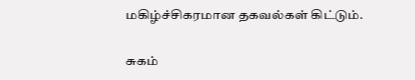மகிழ்ச்சிகரமான தகவல்கள் கிட்டும்.

சுகம்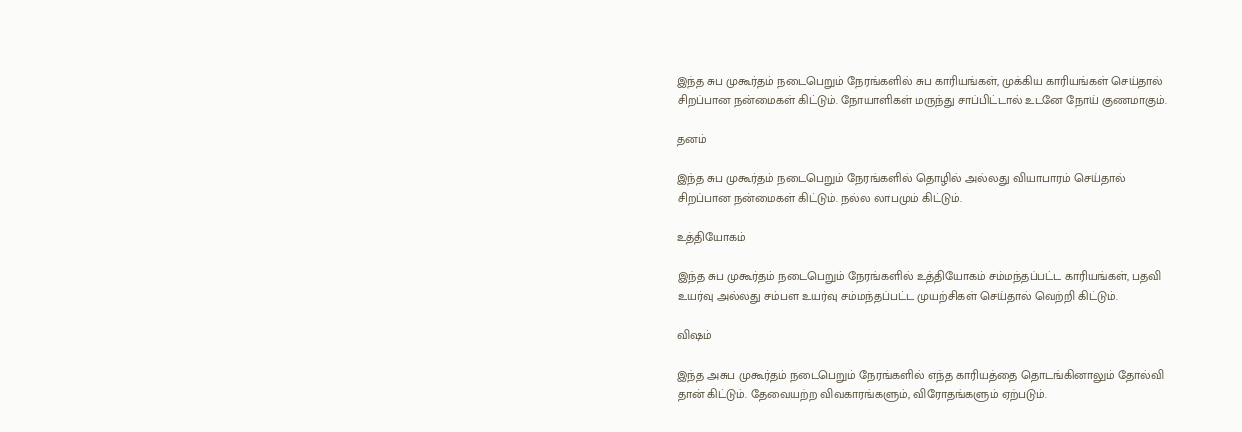இந்த சுப முகூர்தம் நடைபெறும் நேரங்களில் சுப காரியங்கள், முக்கிய காரியங்கள் செய்தால் சிறப்பான நன்மைகள் கிட்டும். நோயாளிகள் மருந்து சாப்பிட்டால் உடனே நோய் குணமாகும்.

தனம்

இந்த சுப முகூர்தம் நடைபெறும் நேரங்களில் தொழில் அல்லது வியாபாரம் செய்தால் சிறப்பான நன்மைகள் கிட்டும். நல்ல லாபமும் கிட்டும்.

உத்தியோகம்

இந்த சுப முகூர்தம் நடைபெறும் நேரங்களில் உத்தியோகம் சம்மந்தப்பட்ட காரியங்கள், பதவி உயர்வு அல்லது சம்பள உயர்வு சம்மந்தப்பட்ட முயற்சிகள் செய்தால் வெற்றி கிட்டும்.

விஷம்

இந்த அசுப முகூர்தம் நடைபெறும் நேரங்களில் எந்த காரியத்தை தொடங்கினாலும் தோல்வி தான் கிட்டும். தேவையற்ற விவகாரங்களும், விரோதங்களும் ஏற்படும்.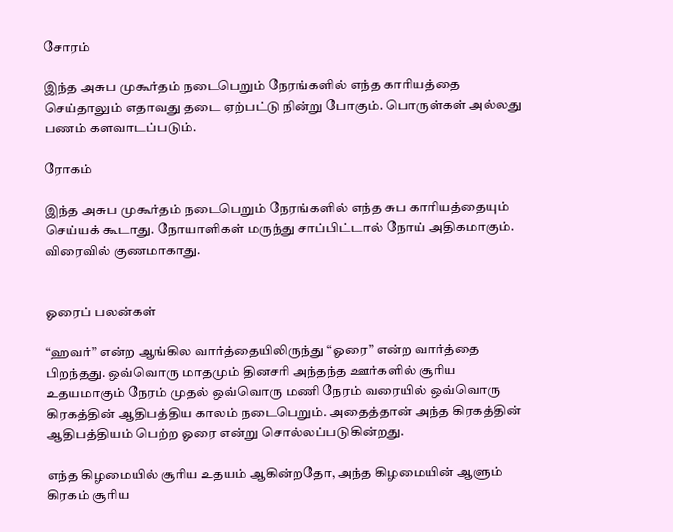சோரம்

இந்த அசுப முகூர்தம் நடைபெறும் நேரங்களில் எந்த காரியத்தை செய்தாலும் எதாவது தடை ஏற்பட்டு நின்று போகும். பொருள்கள் அல்லது பணம் களவாடப்படும்.

ரோகம்

இந்த அசுப முகூர்தம் நடைபெறும் நேரங்களில் எந்த சுப காரியத்தையும் செய்யக் கூடாது. நோயாளிகள் மருந்து சாப்பிட்டால் நோய் அதிகமாகும். விரைவில் குணமாகாது.


ஓரைப் பலன்கள்

“ஹவர்” என்ற ஆங்கில வார்த்தையிலிருந்து “ஓரை” என்ற வார்த்தை பிறந்தது. ஒவ்வொரு மாதமும் தினசரி அந்தந்த ஊர்களில் சூரிய உதயமாகும் நேரம் முதல் ஒவ்வொரு மணி நேரம் வரையில் ஒவ்வொரு கிரகத்தின் ஆதிபத்திய காலம் நடைபெறும். அதைத்தான் அந்த கிரகத்தின் ஆதிபத்தியம் பெற்ற ஓரை என்று சொல்லப்படுகின்றது.

எந்த கிழமையில் சூரிய உதயம் ஆகின்றதோ, அந்த கிழமையின் ஆளும் கிரகம் சூரிய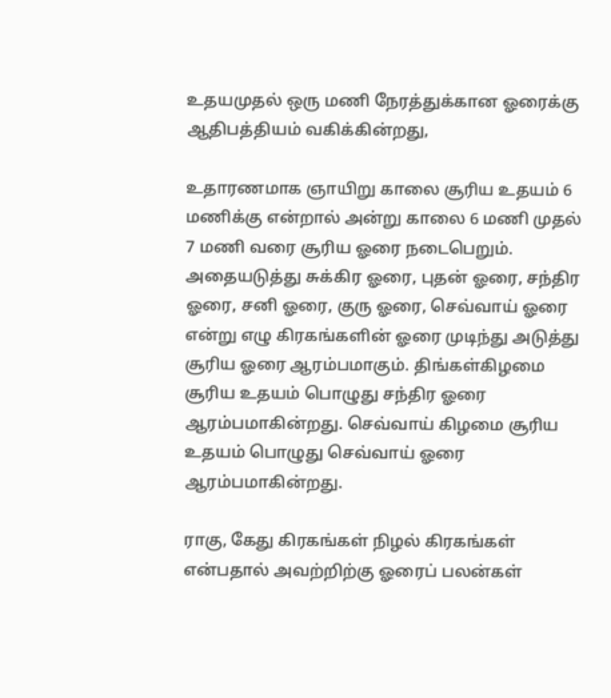உதயமுதல் ஒரு மணி நேரத்துக்கான ஓரைக்கு ஆதிபத்தியம் வகிக்கின்றது,

உதாரணமாக ஞாயிறு காலை சூரிய உதயம் 6 மணிக்கு என்றால் அன்று காலை 6 மணி முதல் 7 மணி வரை சூரிய ஓரை நடைபெறும். அதையடுத்து சுக்கிர ஓரை, புதன் ஓரை, சந்திர ஓரை, சனி ஓரை, குரு ஓரை, செவ்வாய் ஓரை என்று எழு கிரகங்களின் ஓரை முடிந்து அடுத்து சூரிய ஓரை ஆரம்பமாகும். திங்கள்கிழமை சூரிய உதயம் பொழுது சந்திர ஓரை ஆரம்பமாகின்றது. செவ்வாய் கிழமை சூரிய உதயம் பொழுது செவ்வாய் ஓரை ஆரம்பமாகின்றது.

ராகு, கேது கிரகங்கள் நிழல் கிரகங்கள் என்பதால் அவற்றிற்கு ஓரைப் பலன்கள்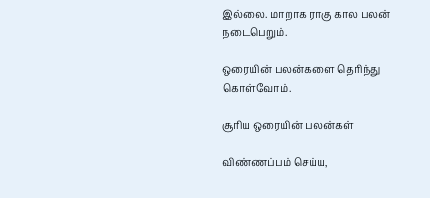இல்லை. மாறாக ராகு கால பலன் நடைபெறும்.

ஒரையின் பலன்களை தெரிந்து கொள்வோம்.

சூரிய ஒரையின் பலன்கள்

விண்ணப்பம் செய்ய,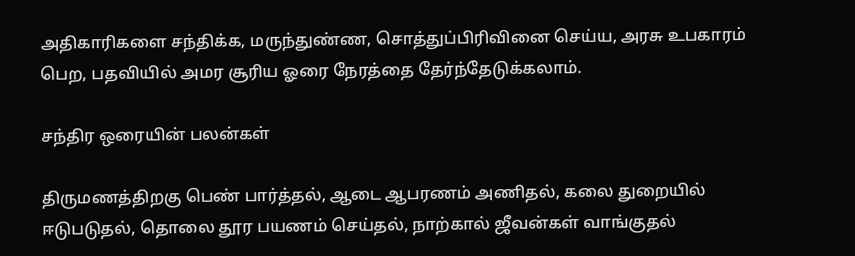அதிகாரிகளை சந்திக்க, மருந்துண்ண, சொத்துப்பிரிவினை செய்ய, அரசு உபகாரம் பெற, பதவியில் அமர சூரிய ஓரை நேரத்தை தேர்ந்தேடுக்கலாம்.

சந்திர ஒரையின் பலன்கள்

திருமணத்திறகு பெண் பார்த்தல், ஆடை ஆபரணம் அணிதல், கலை துறையில் ஈடுபடுதல், தொலை தூர பயணம் செய்தல், நாற்கால் ஜீவன்கள் வாங்குதல்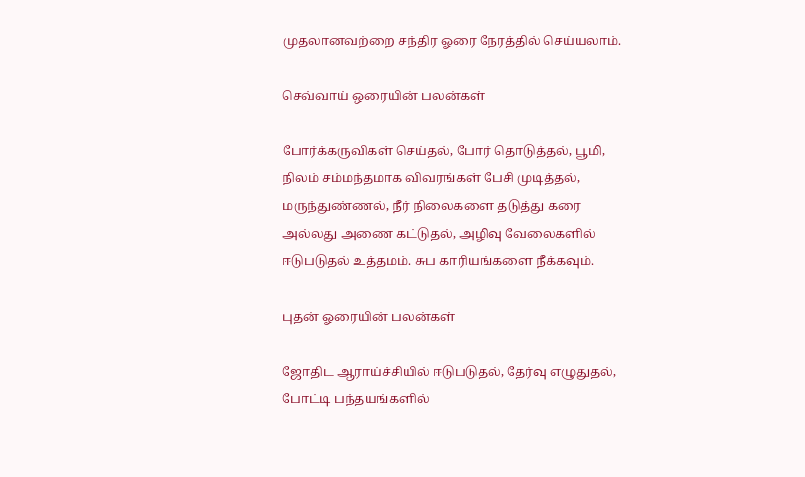முதலானவற்றை சந்திர ஓரை நேரத்தில் செய்யலாம்.

செவ்வாய் ஒரையின் பலன்கள்

போர்க்கருவிகள் செய்தல், போர் தொடுத்தல், பூமி, நிலம் சம்மந்தமாக விவரங்கள் பேசி முடித்தல், மருந்துண்ணல், நீர் நிலைகளை தடுத்து கரை அல்லது அணை கட்டுதல், அழிவு வேலைகளில் ஈடுபடுதல் உத்தமம். சுப காரியங்களை நீக்கவும்.

புதன் ஓரையின் பலன்கள்

ஜோதிட ஆராய்ச்சியில் ஈடுபடுதல், தேர்வு எழுதுதல், போட்டி பந்தயங்களில்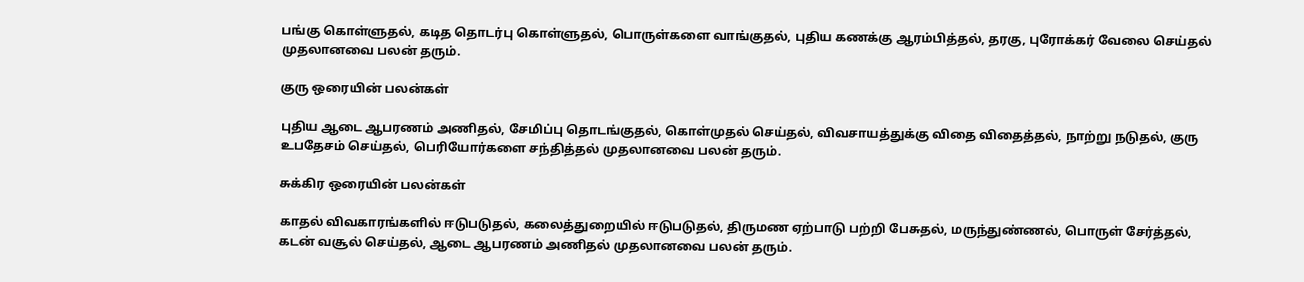பங்கு கொள்ளுதல், கடித தொடர்பு கொள்ளுதல், பொருள்களை வாங்குதல், புதிய கணக்கு ஆரம்பித்தல், தரகு, புரோக்கர் வேலை செய்தல் முதலானவை பலன் தரும்.

குரு ஒரையின் பலன்கள்

புதிய ஆடை ஆபரணம் அணிதல், சேமிப்பு தொடங்குதல், கொள்முதல் செய்தல், விவசாயத்துக்கு விதை விதைத்தல், நாற்று நடுதல், குரு உபதேசம் செய்தல், பெரியோர்களை சந்தித்தல் முதலானவை பலன் தரும்.

சுக்கிர ஒரையின் பலன்கள்

காதல் விவகாரங்களில் ஈடுபடுதல், கலைத்துறையில் ஈடுபடுதல், திருமண ஏற்பாடு பற்றி பேசுதல், மருந்துண்ணல், பொருள் சேர்த்தல், கடன் வசூல் செய்தல், ஆடை ஆபரணம் அணிதல் முதலானவை பலன் தரும்.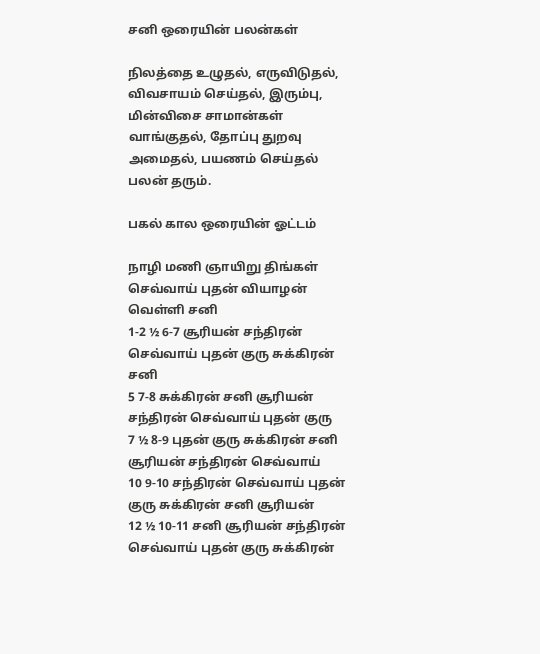சனி ஒரையின் பலன்கள்

நிலத்தை உழுதல், எருவிடுதல், விவசாயம் செய்தல், இரும்பு, மின்விசை சாமான்கள் வாங்குதல், தோப்பு துறவு அமைதல், பயணம் செய்தல் பலன் தரும்.

பகல் கால ஒரையின் ஓட்டம்

நாழி மணி ஞாயிறு திங்கள் செவ்வாய் புதன் வியாழன் வெள்ளி சனி
1-2 ½ 6-7 சூரியன் சந்திரன் செவ்வாய் புதன் குரு சுக்கிரன் சனி
5 7-8 சுக்கிரன் சனி சூரியன் சந்திரன் செவ்வாய் புதன் குரு
7 ½ 8-9 புதன் குரு சுக்கிரன் சனி சூரியன் சந்திரன் செவ்வாய்
10 9-10 சந்திரன் செவ்வாய் புதன் குரு சுக்கிரன் சனி சூரியன்
12 ½ 10-11 சனி சூரியன் சந்திரன் செவ்வாய் புதன் குரு சுக்கிரன்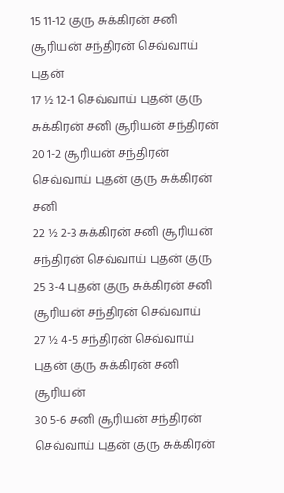15 11-12 குரு சுக்கிரன் சனி சூரியன் சந்திரன் செவ்வாய் புதன்
17 ½ 12-1 செவ்வாய் புதன் குரு சுக்கிரன் சனி சூரியன் சந்திரன்
20 1-2 சூரியன் சந்திரன் செவ்வாய் புதன் குரு சுக்கிரன் சனி
22 ½ 2-3 சுக்கிரன் சனி சூரியன் சந்திரன் செவ்வாய் புதன் குரு
25 3-4 புதன் குரு சுக்கிரன் சனி சூரியன் சந்திரன் செவ்வாய்
27 ½ 4-5 சந்திரன் செவ்வாய் புதன் குரு சுக்கிரன் சனி சூரியன்
30 5-6 சனி சூரியன் சந்திரன் செவ்வாய் புதன் குரு சுக்கிரன்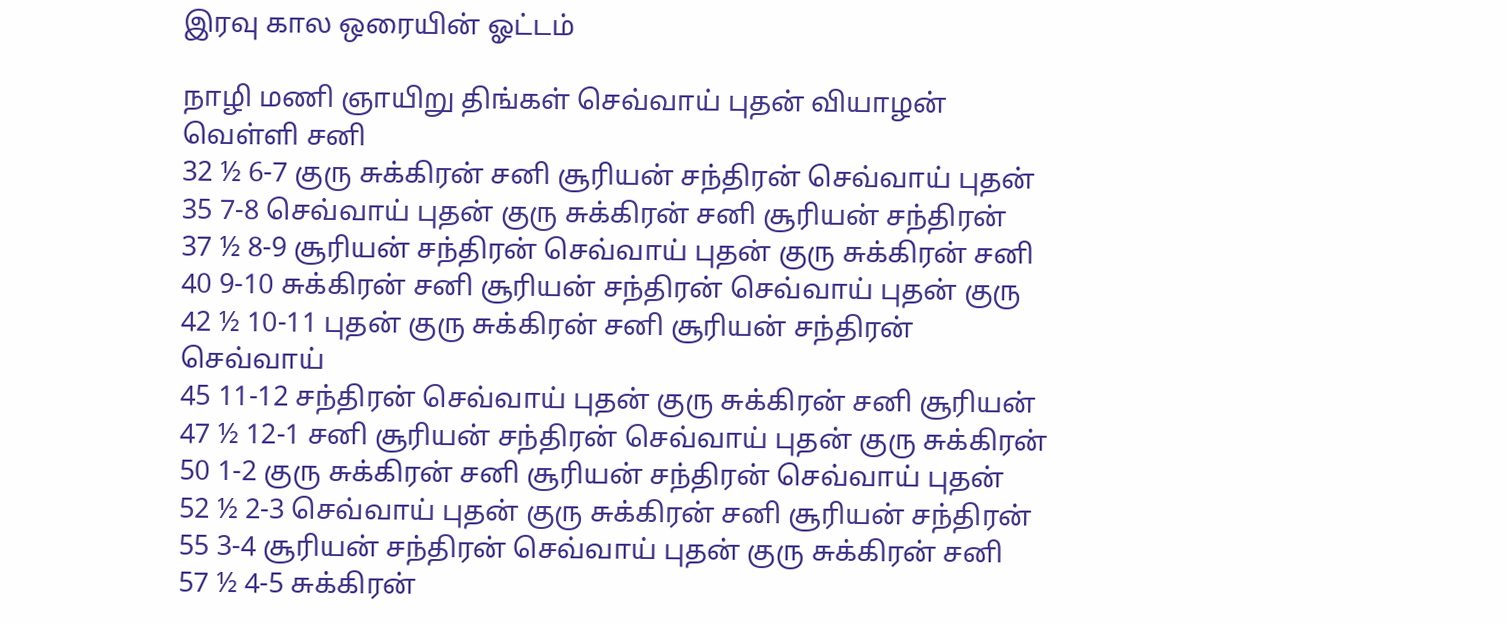இரவு கால ஒரையின் ஓட்டம்

நாழி மணி ஞாயிறு திங்கள் செவ்வாய் புதன் வியாழன் வெள்ளி சனி
32 ½ 6-7 குரு சுக்கிரன் சனி சூரியன் சந்திரன் செவ்வாய் புதன்
35 7-8 செவ்வாய் புதன் குரு சுக்கிரன் சனி சூரியன் சந்திரன்
37 ½ 8-9 சூரியன் சந்திரன் செவ்வாய் புதன் குரு சுக்கிரன் சனி
40 9-10 சுக்கிரன் சனி சூரியன் சந்திரன் செவ்வாய் புதன் குரு
42 ½ 10-11 புதன் குரு சுக்கிரன் சனி சூரியன் சந்திரன் செவ்வாய்
45 11-12 சந்திரன் செவ்வாய் புதன் குரு சுக்கிரன் சனி சூரியன்
47 ½ 12-1 சனி சூரியன் சந்திரன் செவ்வாய் புதன் குரு சுக்கிரன்
50 1-2 குரு சுக்கிரன் சனி சூரியன் சந்திரன் செவ்வாய் புதன்
52 ½ 2-3 செவ்வாய் புதன் குரு சுக்கிரன் சனி சூரியன் சந்திரன்
55 3-4 சூரியன் சந்திரன் செவ்வாய் புதன் குரு சுக்கிரன் சனி
57 ½ 4-5 சுக்கிரன்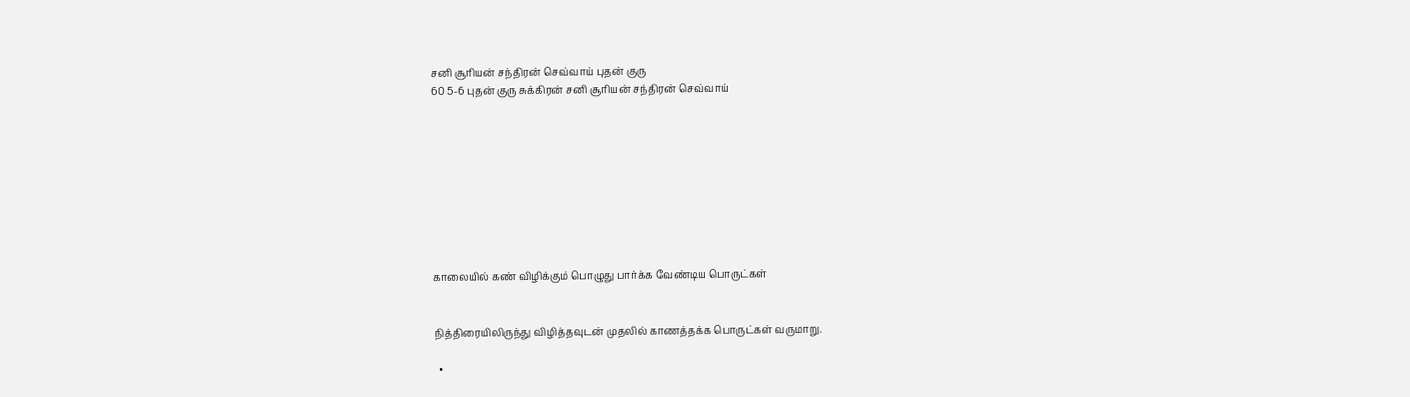சனி சூரியன் சந்திரன் செவ்வாய் புதன் குரு
60 5-6 புதன் குரு சுக்கிரன் சனி சூரியன் சந்திரன் செவ்வாய்









காலையில் கண் விழிக்கும் பொழுது பார்க்க வேண்டிய பொருட்கள்


நித்திரையிலிருந்து விழித்தவுடன் முதலில் காணத்தக்க பொருட்கள் வருமாறு.

  •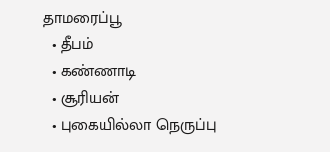தாமரைப்பூ
  • தீபம்
  • கண்ணாடி
  • சூரியன்
  • புகையில்லா நெருப்பு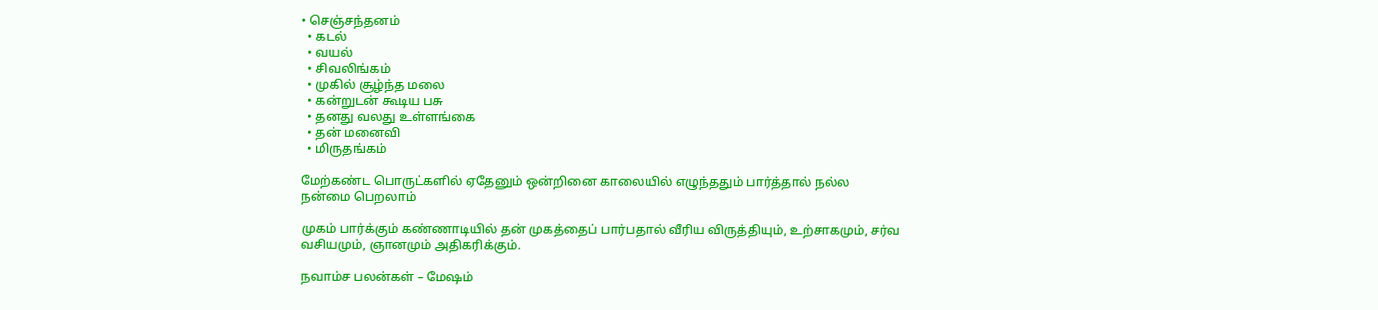• செஞ்சந்தனம்
  • கடல்
  • வயல்
  • சிவலிங்கம்
  • முகில் சூழ்ந்த மலை
  • கன்றுடன் கூடிய பசு
  • தனது வலது உள்ளங்கை
  • தன் மனைவி
  • மிருதங்கம்

மேற்கண்ட பொருட்களில் ஏதேனும் ஒன்றினை காலையில் எழுந்ததும் பார்த்தால் நல்ல நன்மை பெறலாம்

முகம் பார்க்கும் கண்ணாடியில் தன் முகத்தைப் பார்பதால் வீரிய விருத்தியும், உற்சாகமும், சர்வ வசியமும், ஞானமும் அதிகரிக்கும்.

நவாம்ச பலன்கள் – மேஷம்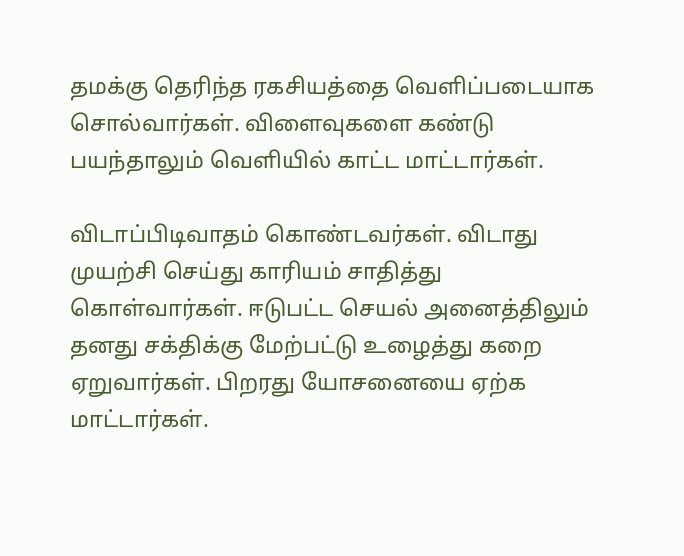தமக்கு தெரிந்த ரகசியத்தை வெளிப்படையாக சொல்வார்கள். விளைவுகளை கண்டு பயந்தாலும் வெளியில் காட்ட மாட்டார்கள்.

விடாப்பிடிவாதம் கொண்டவர்கள். விடாது முயற்சி செய்து காரியம் சாதித்து கொள்வார்கள். ஈடுபட்ட செயல் அனைத்திலும் தனது சக்திக்கு மேற்பட்டு உழைத்து கறை ஏறுவார்கள். பிறரது யோசனையை ஏற்க மாட்டார்கள்.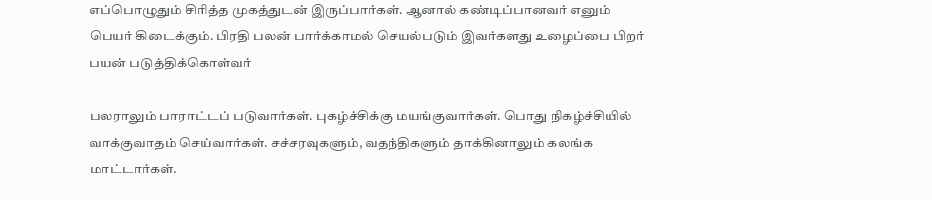எப்பொழுதும் சிரித்த முகத்துடன் இருப்பார்கள். ஆனால் கண்டிப்பானவர் எனும் பெயர் கிடைக்கும். பிரதி பலன் பார்க்காமல் செயல்படும் இவர்களது உழைப்பை பிறர் பயன் படுத்திக்கொள்வர்

பலராலும் பாராட்டப் படுவார்கள். புகழ்ச்சிக்கு மயங்குவார்கள். பொது நிகழ்ச்சியில் வாக்குவாதம் செய்வார்கள். சச்சரவுகளும், வதந்திகளும் தாக்கினாலும் கலங்க மாட்டார்கள்.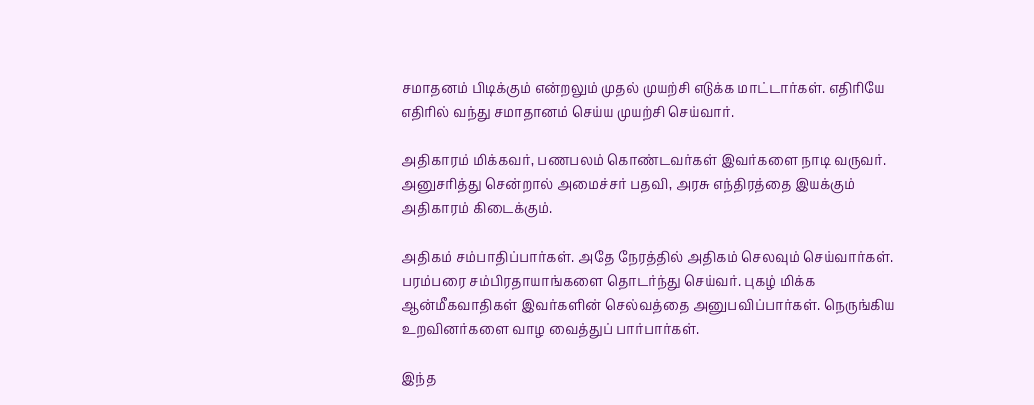சமாதனம் பிடிக்கும் என்றலும் முதல் முயற்சி எடுக்க மாட்டார்கள். எதிரியே எதிரில் வந்து சமாதானம் செய்ய முயற்சி செய்வார்.

அதிகாரம் மிக்கவர், பணபலம் கொண்டவர்கள் இவர்களை நாடி வருவர். அனுசரித்து சென்றால் அமைச்சர் பதவி, அரசு எந்திரத்தை இயக்கும் அதிகாரம் கிடைக்கும்.

அதிகம் சம்பாதிப்பார்கள். அதே நேரத்தில் அதிகம் செலவும் செய்வார்கள். பரம்பரை சம்பிரதாயாங்களை தொடர்ந்து செய்வர். புகழ் மிக்க ஆன்மீகவாதிகள் இவர்களின் செல்வத்தை அனுபவிப்பார்கள். நெருங்கிய உறவினர்களை வாழ வைத்துப் பார்பார்கள்.

இந்த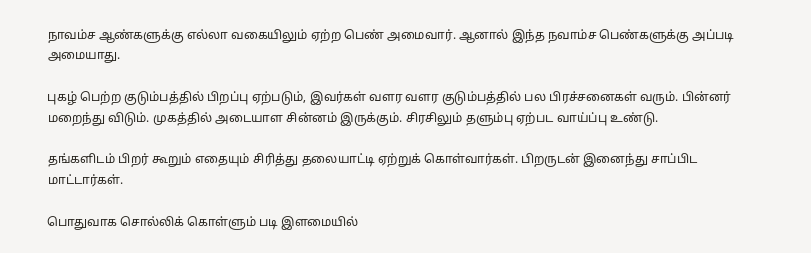நாவம்ச ஆண்களுக்கு எல்லா வகையிலும் ஏற்ற பெண் அமைவார். ஆனால் இந்த நவாம்ச பெண்களுக்கு அப்படி அமையாது.

புகழ் பெற்ற குடும்பத்தில் பிறப்பு ஏற்படும், இவர்கள் வளர வளர குடும்பத்தில் பல பிரச்சனைகள் வரும். பின்னர் மறைந்து விடும். முகத்தில் அடையாள சின்னம் இருக்கும். சிரசிலும் தளும்பு ஏற்பட வாய்ப்பு உண்டு.

தங்களிடம் பிறர் கூறும் எதையும் சிரித்து தலையாட்டி ஏற்றுக் கொள்வார்கள். பிறருடன் இனைந்து சாப்பிட மாட்டார்கள்.

பொதுவாக சொல்லிக் கொள்ளும் படி இளமையில்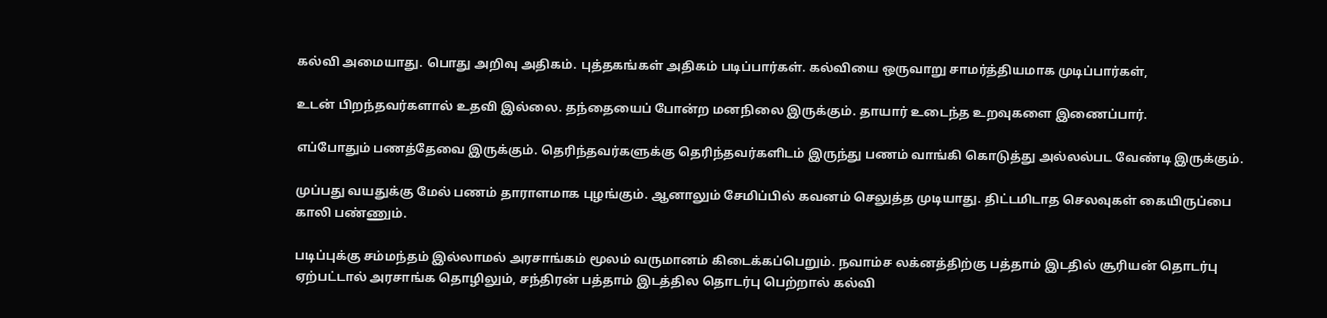கல்வி அமையாது. பொது அறிவு அதிகம். புத்தகங்கள் அதிகம் படிப்பார்கள். கல்வியை ஒருவாறு சாமர்த்தியமாக முடிப்பார்கள்,

உடன் பிறந்தவர்களால் உதவி இல்லை. தந்தையைப் போன்ற மனநிலை இருக்கும். தாயார் உடைந்த உறவுகளை இணைப்பார்.

எப்போதும் பணத்தேவை இருக்கும். தெரிந்தவர்களுக்கு தெரிந்தவர்களிடம் இருந்து பணம் வாங்கி கொடுத்து அல்லல்பட வேண்டி இருக்கும்.

முப்பது வயதுக்கு மேல் பணம் தாராளமாக புழங்கும். ஆனாலும் சேமிப்பில் கவனம் செலுத்த முடியாது. திட்டமிடாத செலவுகள் கையிருப்பை காலி பண்ணும்.

படிப்புக்கு சம்மந்தம் இல்லாமல் அரசாங்கம் மூலம் வருமானம் கிடைக்கப்பெறும். நவாம்ச லக்னத்திற்கு பத்தாம் இடதில் சூரியன் தொடர்பு ஏற்பட்டால் அரசாங்க தொழிலும், சந்திரன் பத்தாம் இடத்தில தொடர்பு பெற்றால் கல்வி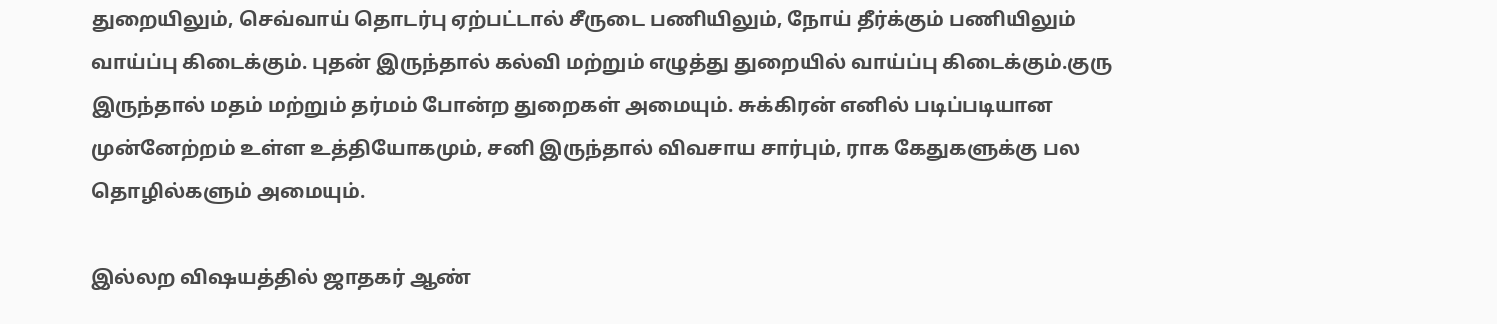துறையிலும், செவ்வாய் தொடர்பு ஏற்பட்டால் சீருடை பணியிலும், நோய் தீர்க்கும் பணியிலும் வாய்ப்பு கிடைக்கும். புதன் இருந்தால் கல்வி மற்றும் எழுத்து துறையில் வாய்ப்பு கிடைக்கும்.குரு இருந்தால் மதம் மற்றும் தர்மம் போன்ற துறைகள் அமையும். சுக்கிரன் எனில் படிப்படியான முன்னேற்றம் உள்ள உத்தியோகமும், சனி இருந்தால் விவசாய சார்பும், ராக கேதுகளுக்கு பல தொழில்களும் அமையும்.

இல்லற விஷயத்தில் ஜாதகர் ஆண்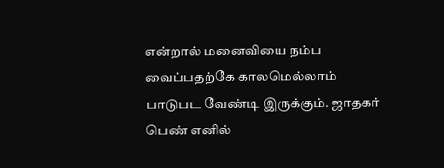என்றால் மனைவியை நம்ப வைப்பதற்கே காலமெல்லாம் பாடுபட வேண்டி இருக்கும். ஜாதகர் பெண் எனில்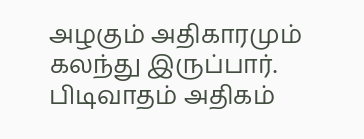அழகும் அதிகாரமும் கலந்து இருப்பார். பிடிவாதம் அதிகம்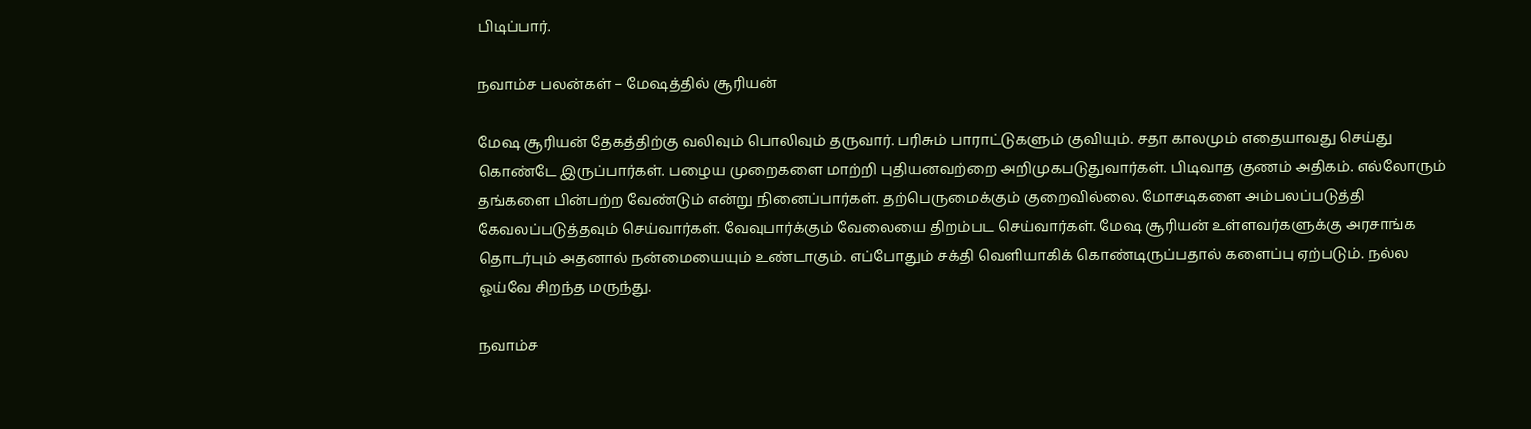பிடிப்பார்.

நவாம்ச பலன்கள் – மேஷத்தில் சூரியன்

மேஷ சூரியன் தேகத்திற்கு வலிவும் பொலிவும் தருவார். பரிசும் பாராட்டுகளும் குவியும். சதா காலமும் எதையாவது செய்து கொண்டே இருப்பார்கள். பழைய முறைகளை மாற்றி புதியனவற்றை அறிமுகபடுதுவார்கள். பிடிவாத குணம் அதிகம். எல்லோரும் தங்களை பின்பற்ற வேண்டும் என்று நினைப்பார்கள். தற்பெருமைக்கும் குறைவில்லை. மோசடிகளை அம்பலப்படுத்தி கேவலப்படுத்தவும் செய்வார்கள். வேவுபார்க்கும் வேலையை திறம்பட செய்வார்கள். மேஷ சூரியன் உள்ளவர்களுக்கு அரசாங்க தொடர்பும் அதனால் நன்மையையும் உண்டாகும். எப்போதும் சக்தி வெளியாகிக் கொண்டிருப்பதால் களைப்பு ஏற்படும். நல்ல ஓய்வே சிறந்த மருந்து.

நவாம்ச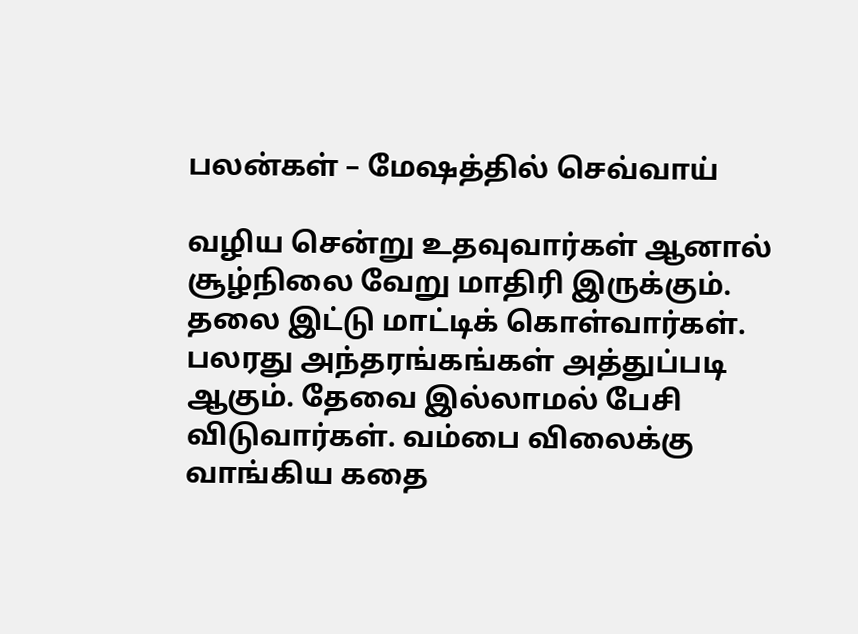பலன்கள் – மேஷத்தில் செவ்வாய்

வழிய சென்று உதவுவார்கள் ஆனால் சூழ்நிலை வேறு மாதிரி இருக்கும். தலை இட்டு மாட்டிக் கொள்வார்கள். பலரது அந்தரங்கங்கள் அத்துப்படி ஆகும். தேவை இல்லாமல் பேசி விடுவார்கள். வம்பை விலைக்கு வாங்கிய கதை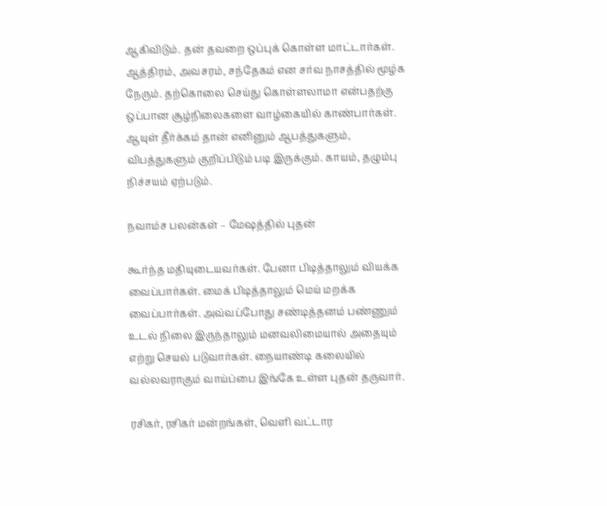ஆகிவிடும். தன் தவறை ஒப்புக் கொள்ள மாட்டார்கள். ஆத்திரம், அவசரம், சந்தேகம் என சர்வ நாசத்தில் மூழ்க நேரும். தற்கொலை செய்து கொள்ளலாமா என்பதற்கு ஒப்பான சூழ்நிலைகளை வாழ்கையில் காண்பார்கள். ஆயுள் தீர்க்கம் தான் எனினும் ஆபத்துகளும், விபத்துகளும் குறிப்பிடும் படி இருக்கும். காயம், தழும்பு நிச்சயம் ஏற்படும்.

நவாம்ச பலன்கள் – மேஷத்தில் புதன்

கூர்ந்த மதியுடையவர்கள். பேனா பிடித்தாலும் வியக்க வைப்பார்கள். மைக் பிடித்தாலும் மெய் மறக்க வைப்பார்கள். அவ்வப்போது சண்டித்தனம் பண்ணும் உடல் நிலை இருந்தாலும் மனவலிமையால் அதையும் எற்று செயல் படுவார்கள். நையாண்டி கலையில் வல்லவராகும் வாய்ப்பை இங்கே உள்ள புதன் தருவார்.

ரசிகர், ரசிகர் மன்றங்கள், வெளி வட்டார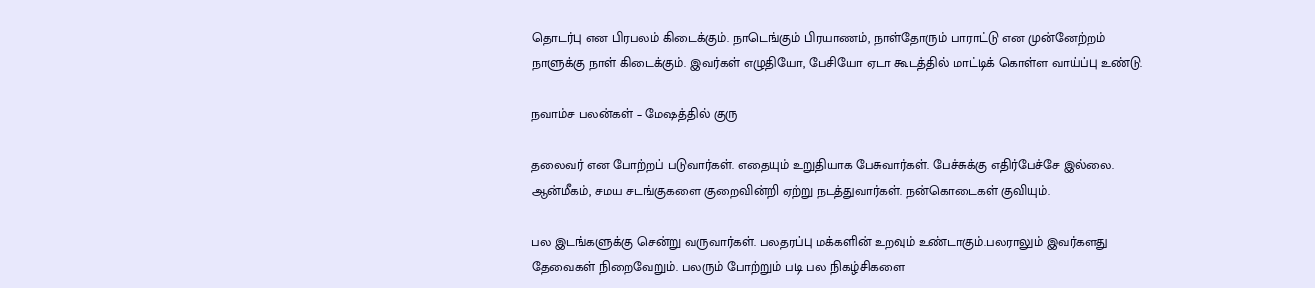தொடர்பு என பிரபலம் கிடைக்கும். நாடெங்கும் பிரயாணம், நாள்தோரும் பாராட்டு என முன்னேற்றம் நாளுக்கு நாள் கிடைக்கும். இவர்கள் எழுதியோ, பேசியோ ஏடா கூடத்தில் மாட்டிக் கொள்ள வாய்ப்பு உண்டு.

நவாம்ச பலன்கள் – மேஷத்தில் குரு

தலைவர் என போற்றப் படுவார்கள். எதையும் உறுதியாக பேசுவார்கள். பேச்சுக்கு எதிர்பேச்சே இல்லை. ஆன்மீகம், சமய சடங்குகளை குறைவின்றி ஏற்று நடத்துவார்கள். நன்கொடைகள் குவியும்.

பல இடங்களுக்கு சென்று வருவார்கள். பலதரப்பு மக்களின் உறவும் உண்டாகும்.பலராலும் இவர்களது தேவைகள் நிறைவேறும். பலரும் போற்றும் படி பல நிகழ்சிகளை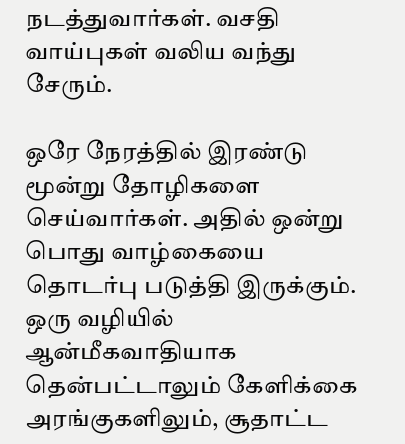நடத்துவார்கள். வசதி வாய்புகள் வலிய வந்து சேரும்.

ஒரே நேரத்தில் இரண்டு மூன்று தோழிகளை செய்வார்கள். அதில் ஒன்று பொது வாழ்கையை தொடர்பு படுத்தி இருக்கும். ஒரு வழியில் ஆன்மீகவாதியாக தென்பட்டாலும் கேளிக்கை அரங்குகளிலும், சூதாட்ட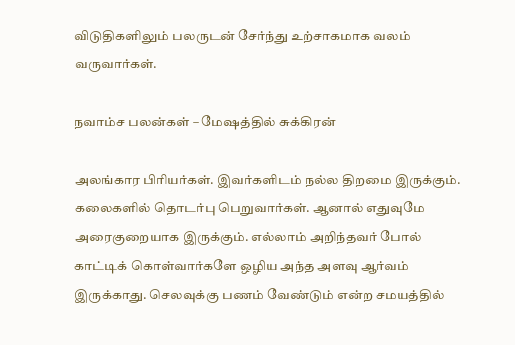விடுதிகளிலும் பலருடன் சேர்ந்து உற்சாகமாக வலம் வருவார்கள்.

நவாம்ச பலன்கள் – மேஷத்தில் சுக்கிரன்

அலங்கார பிரியர்கள். இவர்களிடம் நல்ல திறமை இருக்கும். கலைகளில் தொடர்பு பெறுவார்கள். ஆனால் எதுவுமே அரைகுறையாக இருக்கும். எல்லாம் அறிந்தவர் போல் காட்டிக் கொள்வார்களே ஒழிய அந்த அளவு ஆர்வம் இருக்காது. செலவுக்கு பணம் வேண்டும் என்ற சமயத்தில்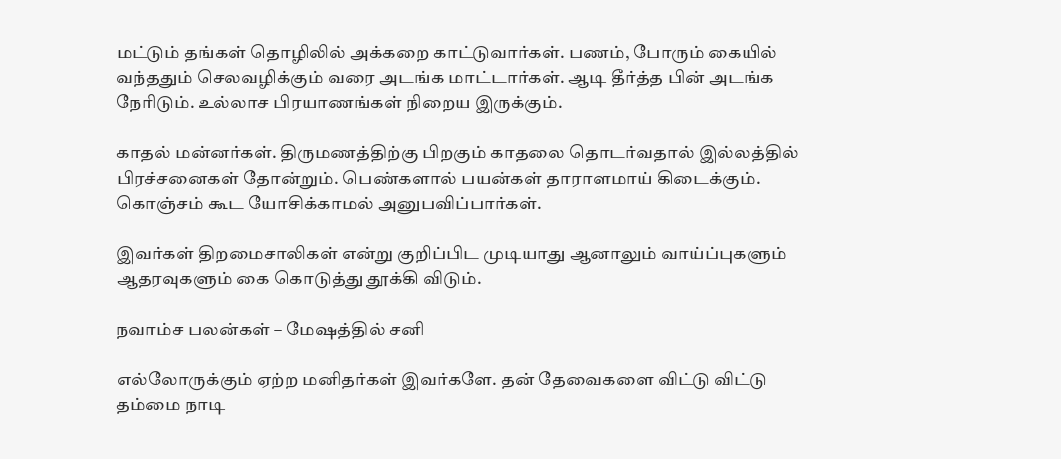மட்டும் தங்கள் தொழிலில் அக்கறை காட்டுவார்கள். பணம், போரும் கையில் வந்ததும் செலவழிக்கும் வரை அடங்க மாட்டார்கள். ஆடி தீர்த்த பின் அடங்க நேரிடும். உல்லாச பிரயாணங்கள் நிறைய இருக்கும்.

காதல் மன்னர்கள். திருமணத்திற்கு பிறகும் காதலை தொடர்வதால் இல்லத்தில் பிரச்சனைகள் தோன்றும். பெண்களால் பயன்கள் தாராளமாய் கிடைக்கும். கொஞ்சம் கூட யோசிக்காமல் அனுபவிப்பார்கள்.

இவர்கள் திறமைசாலிகள் என்று குறிப்பிட முடியாது ஆனாலும் வாய்ப்புகளும் ஆதரவுகளும் கை கொடுத்து தூக்கி விடும்.

நவாம்ச பலன்கள் – மேஷத்தில் சனி

எல்லோருக்கும் ஏற்ற மனிதர்கள் இவர்களே. தன் தேவைகளை விட்டு விட்டு தம்மை நாடி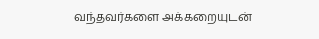வந்தவர்களை அக்கறையுடன்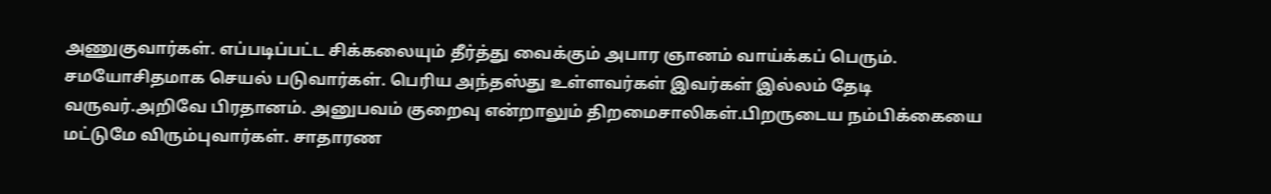அணுகுவார்கள். எப்படிப்பட்ட சிக்கலையும் தீர்த்து வைக்கும் அபார ஞானம் வாய்க்கப் பெரும். சமயோசிதமாக செயல் படுவார்கள். பெரிய அந்தஸ்து உள்ளவர்கள் இவர்கள் இல்லம் தேடி வருவர்.அறிவே பிரதானம். அனுபவம் குறைவு என்றாலும் திறமைசாலிகள்.பிறருடைய நம்பிக்கையை மட்டுமே விரும்புவார்கள். சாதாரண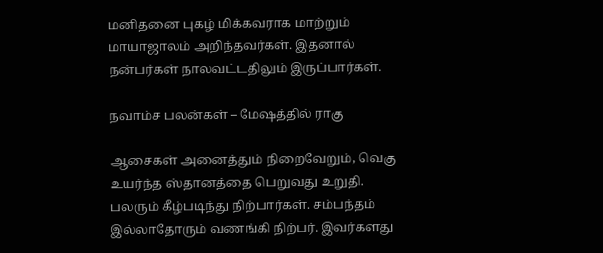மனிதனை புகழ் மிக்கவராக மாற்றும் மாயாஜாலம் அறிந்தவர்கள். இதனால் நன்பர்கள் நாலவட்டதிலும் இருப்பார்கள்.

நவாம்ச பலன்கள் – மேஷத்தில் ராகு

ஆசைகள் அனைத்தும் நிறைவேறும், வெகு உயர்ந்த ஸ்தானத்தை பெறுவது உறுதி. பலரும் கீழ்படிந்து நிற்பார்கள். சம்பந்தம் இல்லாதோரும் வணங்கி நிற்பர். இவர்களது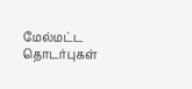மேல்மட்ட தொடர்புகள்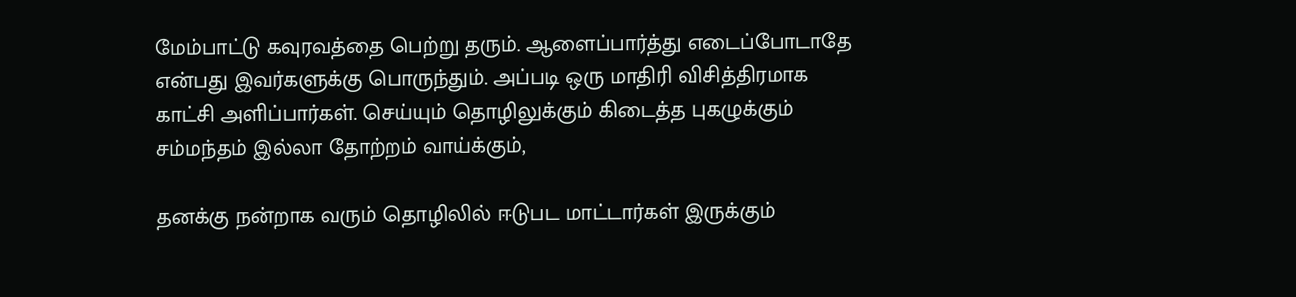மேம்பாட்டு கவுரவத்தை பெற்று தரும். ஆளைப்பார்த்து எடைப்போடாதே என்பது இவர்களுக்கு பொருந்தும். அப்படி ஒரு மாதிரி விசித்திரமாக காட்சி அளிப்பார்கள். செய்யும் தொழிலுக்கும் கிடைத்த புகழுக்கும் சம்மந்தம் இல்லா தோற்றம் வாய்க்கும்,

தனக்கு நன்றாக வரும் தொழிலில் ஈடுபட மாட்டார்கள் இருக்கும்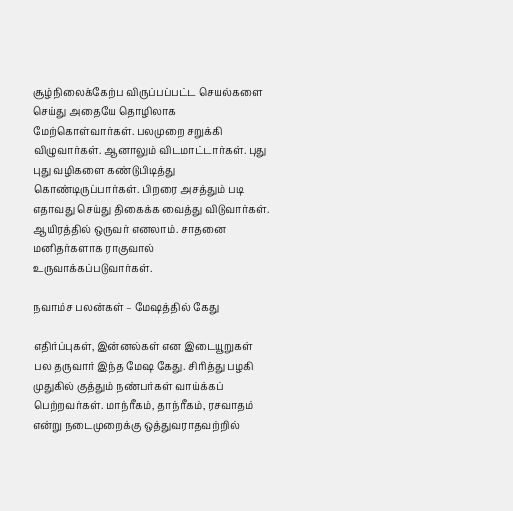சூழ்நிலைக்கேற்ப விருப்பப்பட்ட செயல்களை செய்து அதையே தொழிலாக மேற்கொள்வார்கள். பலமுறை சறுக்கி விழுவார்கள். ஆனாலும் விடமாட்டார்கள். புது புது வழிகளை கண்டுபிடித்து கொண்டிருப்பார்கள். பிறரை அசத்தும் படி எதாவது செய்து திகைக்க வைத்து விடுவார்கள். ஆயிரத்தில் ஒருவர் எனலாம். சாதனை மனிதர்களாக ராகுவால் உருவாக்கப்படுவார்கள்.

நவாம்ச பலன்கள் – மேஷத்தில் கேது

எதிர்ப்புகள், இன்னல்கள் என இடையூறுகள் பல தருவார் இந்த மேஷ கேது. சிரித்து பழகி முதுகில் குத்தும் நண்பர்கள் வாய்க்கப் பெற்றவர்கள். மாந்ரீகம், தாந்ரீகம், ரசவாதம் என்று நடைமுறைக்கு ஒத்துவராதவற்றில்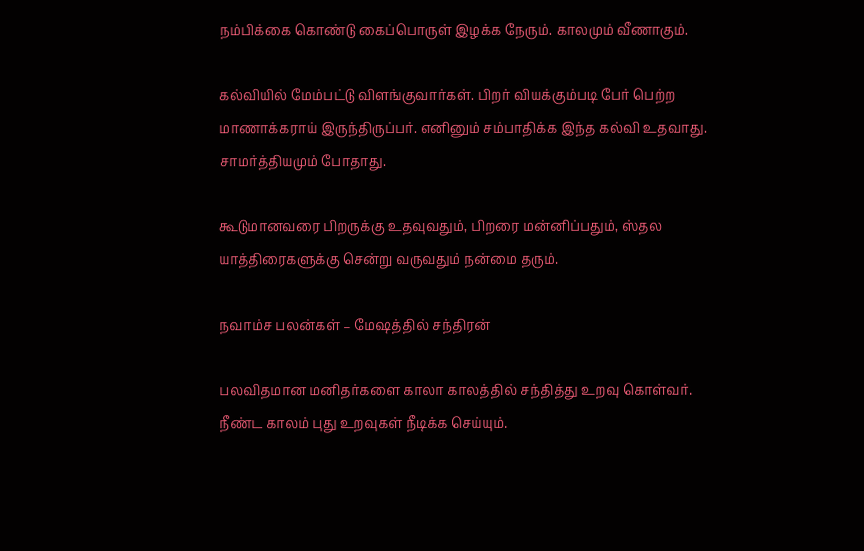நம்பிக்கை கொண்டு கைப்பொருள் இழக்க நேரும். காலமும் வீணாகும்.

கல்வியில் மேம்பட்டு விளங்குவார்கள். பிறர் வியக்கும்படி பேர் பெற்ற மாணாக்கராய் இருந்திருப்பர். எனினும் சம்பாதிக்க இந்த கல்வி உதவாது. சாமர்த்தியமும் போதாது.

கூடுமானவரை பிறருக்கு உதவுவதும், பிறரை மன்னிப்பதும், ஸ்தல யாத்திரைகளுக்கு சென்று வருவதும் நன்மை தரும்.

நவாம்ச பலன்கள் – மேஷத்தில் சந்திரன்

பலவிதமான மனிதர்களை காலா காலத்தில் சந்தித்து உறவு கொள்வர். நீண்ட காலம் புது உறவுகள் நீடிக்க செய்யும்.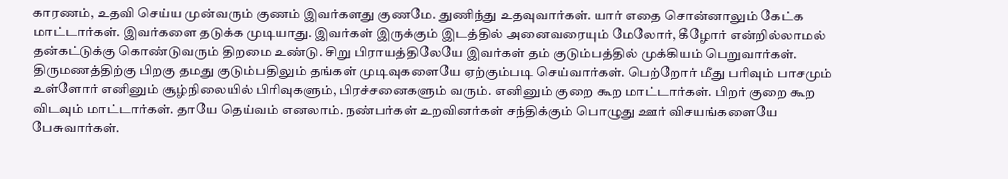காரணம், உதவி செய்ய முன்வரும் குணம் இவர்களது குணமே. துணிந்து உதவுவார்கள். யார் எதை சொன்னாலும் கேட்க மாட்டார்கள். இவர்களை தடுக்க முடியாது. இவர்கள் இருக்கும் இடத்தில் அனைவரையும் மேலோர், கீழோர் என்றில்லாமல் தன்கட்டுக்கு கொண்டுவரும் திறமை உண்டு. சிறு பிராயத்திலேயே இவர்கள் தம் குடும்பத்தில் முக்கியம் பெறுவார்கள். திருமணத்திற்கு பிறகு தமது குடும்பதிலும் தங்கள் முடிவுகளையே ஏற்கும்படி செய்வார்கள். பெற்றோர் மீது பரிவும் பாசமும் உள்ளோர் எனினும் சூழ்நிலையில் பிரிவுகளும், பிரச்சனைகளும் வரும். எனினும் குறை கூற மாட்டார்கள். பிறர் குறை கூற விடவும் மாட்டார்கள். தாயே தெய்வம் எனலாம். நண்பர்கள் உறவினர்கள் சந்திக்கும் பொழுது ஊர் விசயங்களையே பேசுவார்கள்.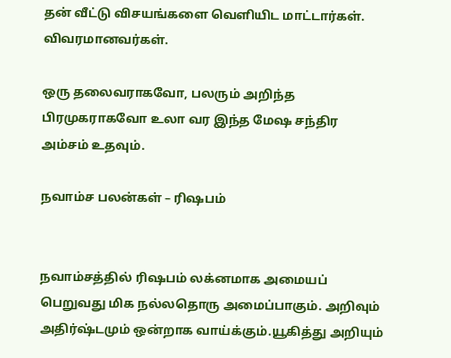தன் வீட்டு விசயங்களை வெளியிட மாட்டார்கள். விவரமானவர்கள்.

ஒரு தலைவராகவோ, பலரும் அறிந்த பிரமுகராகவோ உலா வர இந்த மேஷ சந்திர அம்சம் உதவும்.

நவாம்ச பலன்கள் – ரிஷபம்


நவாம்சத்தில் ரிஷபம் லக்னமாக அமையப் பெறுவது மிக நல்லதொரு அமைப்பாகும். அறிவும் அதிர்ஷ்டமும் ஒன்றாக வாய்க்கும்.யூகித்து அறியும்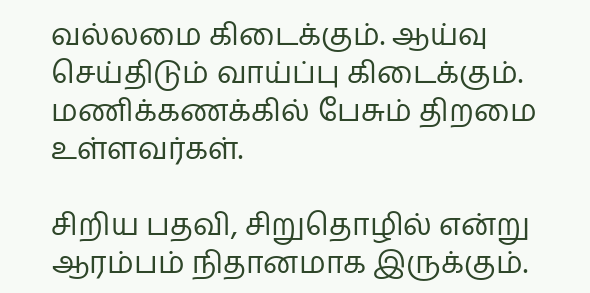வல்லமை கிடைக்கும். ஆய்வு செய்திடும் வாய்ப்பு கிடைக்கும். மணிக்கணக்கில் பேசும் திறமை உள்ளவர்கள்.

சிறிய பதவி, சிறுதொழில் என்று ஆரம்பம் நிதானமாக இருக்கும்.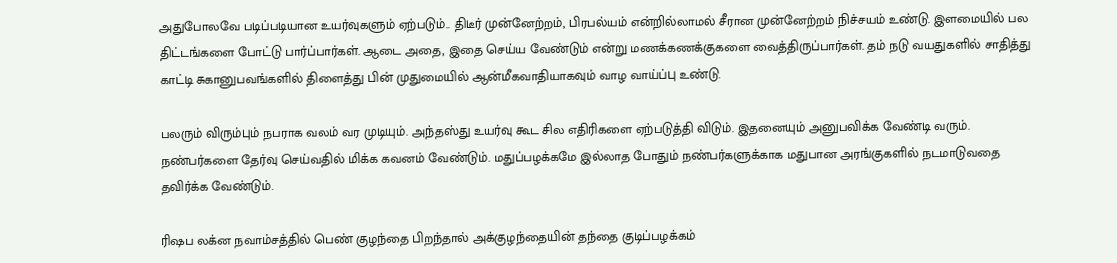அதுபோலவே படிப்படியான உயர்வுகளும் ஏற்படும்.. திடீர் முன்னேற்றம், பிரபல்யம் என்றில்லாமல் சீரான முன்னேற்றம் நிச்சயம் உண்டு. இளமையில் பல திட்டங்களை போட்டு பார்ப்பார்கள். ஆடை அதை, இதை செய்ய வேண்டும் என்று மணக்கணக்குகளை வைத்திருப்பார்கள். தம் நடு வயதுகளில் சாதித்து காட்டி சுகானுபவங்களில் திளைத்து பின் முதுமையில் ஆன்மீகவாதியாகவும் வாழ வாய்ப்பு உண்டு.

பலரும் விரும்பும் நபராக வலம் வர முடியும். அந்தஸ்து உயர்வு கூட சில எதிரிகளை ஏற்படுத்தி விடும். இதனையும் அனுபவிக்க வேண்டி வரும். நண்பர்களை தேர்வு செய்வதில் மிக்க கவனம் வேண்டும். மதுப்பழக்கமே இல்லாத போதும் நண்பர்களுக்காக மதுபான அரங்குகளில் நடமாடுவதை தவிர்க்க வேண்டும்.

ரிஷப லக்ன நவாம்சத்தில் பெண் குழந்தை பிறந்தால் அக்குழந்தையின் தந்தை குடிப்பழக்கம்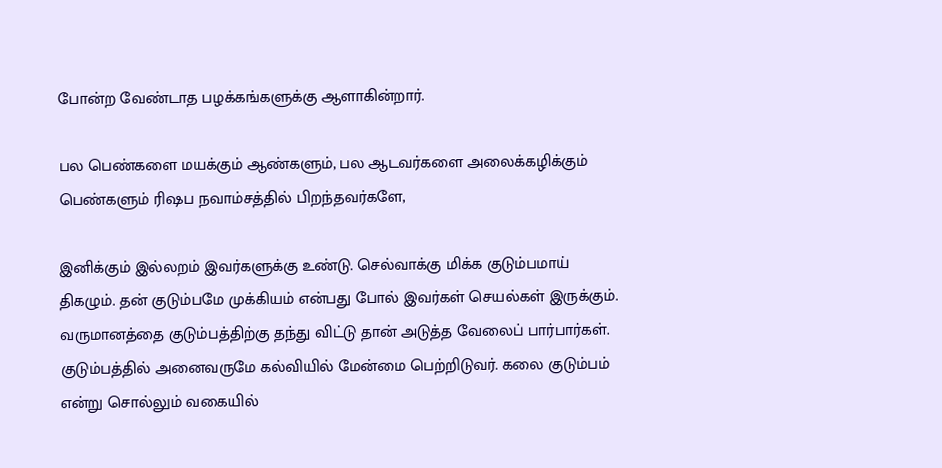போன்ற வேண்டாத பழக்கங்களுக்கு ஆளாகின்றார்.

பல பெண்களை மயக்கும் ஆண்களும், பல ஆடவர்களை அலைக்கழிக்கும் பெண்களும் ரிஷப நவாம்சத்தில் பிறந்தவர்களே,

இனிக்கும் இல்லறம் இவர்களுக்கு உண்டு. செல்வாக்கு மிக்க குடும்பமாய் திகழும். தன் குடும்பமே முக்கியம் என்பது போல் இவர்கள் செயல்கள் இருக்கும். வருமானத்தை குடும்பத்திற்கு தந்து விட்டு தான் அடுத்த வேலைப் பார்பார்கள். குடும்பத்தில் அனைவருமே கல்வியில் மேன்மை பெற்றிடுவர். கலை குடும்பம் என்று சொல்லும் வகையில்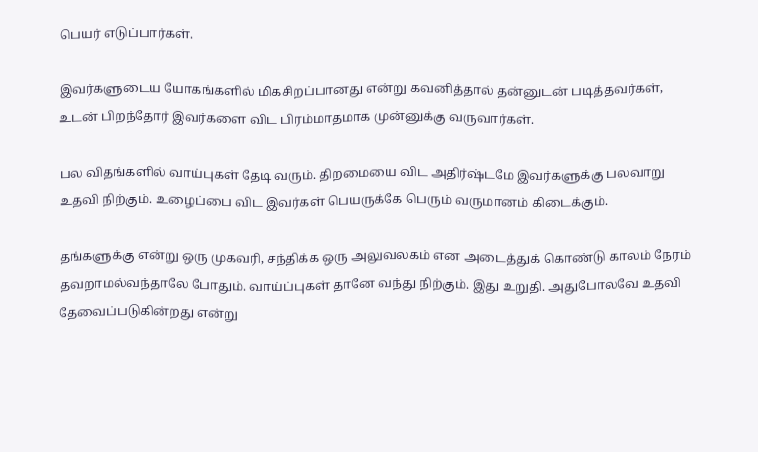பெயர் எடுப்பார்கள்.

இவர்களுடைய யோகங்களில் மிகசிறப்பானது என்று கவனித்தால் தன்னுடன் படித்தவர்கள், உடன் பிறந்தோர் இவர்களை விட பிரம்மாதமாக முன்னுக்கு வருவார்கள்.

பல விதங்களில் வாய்புகள் தேடி வரும். திறமையை விட அதிர்ஷ்டமே இவர்களுக்கு பலவாறு உதவி நிற்கும். உழைப்பை விட இவர்கள் பெயருக்கே பெரும் வருமானம் கிடைக்கும்.

தங்களுக்கு என்று ஒரு முகவரி, சந்திக்க ஒரு அலுவலகம் என அடைத்துக் கொண்டு காலம் நேரம் தவறாமல்வந்தாலே போதும். வாய்ப்புகள் தானே வந்து நிற்கும். இது உறுதி. அதுபோலவே உதவி தேவைப்படுகின்றது என்று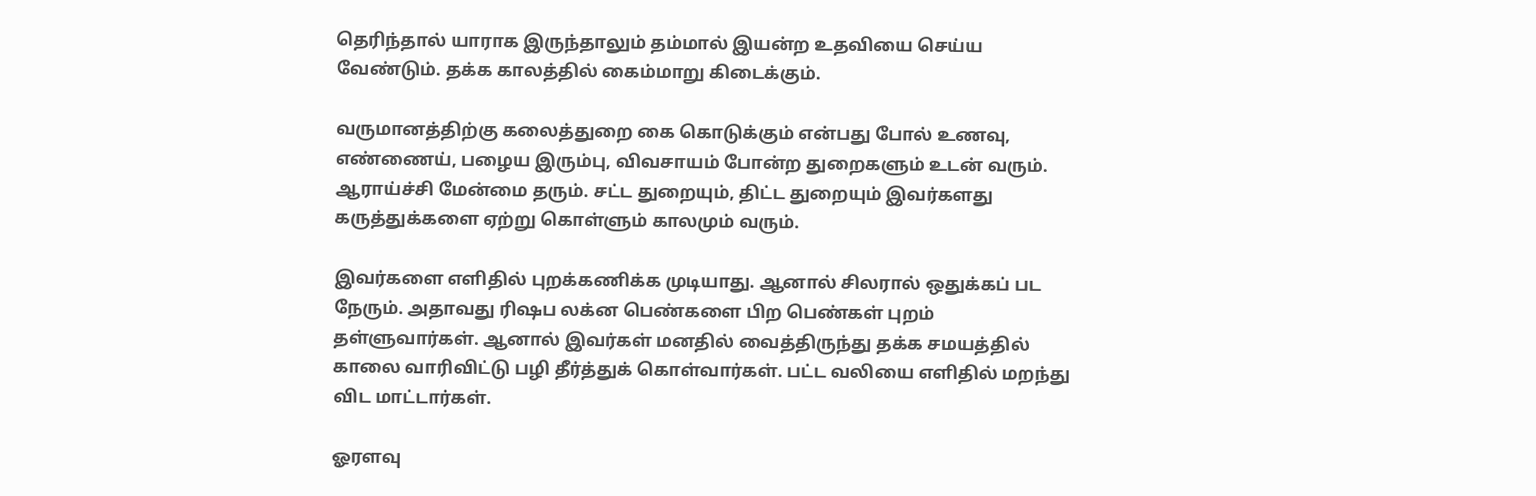தெரிந்தால் யாராக இருந்தாலும் தம்மால் இயன்ற உதவியை செய்ய வேண்டும். தக்க காலத்தில் கைம்மாறு கிடைக்கும்.

வருமானத்திற்கு கலைத்துறை கை கொடுக்கும் என்பது போல் உணவு, எண்ணைய், பழைய இரும்பு, விவசாயம் போன்ற துறைகளும் உடன் வரும். ஆராய்ச்சி மேன்மை தரும். சட்ட துறையும், திட்ட துறையும் இவர்களது கருத்துக்களை ஏற்று கொள்ளும் காலமும் வரும்.

இவர்களை எளிதில் புறக்கணிக்க முடியாது. ஆனால் சிலரால் ஒதுக்கப் பட நேரும். அதாவது ரிஷப லக்ன பெண்களை பிற பெண்கள் புறம் தள்ளுவார்கள். ஆனால் இவர்கள் மனதில் வைத்திருந்து தக்க சமயத்தில் காலை வாரிவிட்டு பழி தீர்த்துக் கொள்வார்கள். பட்ட வலியை எளிதில் மறந்து விட மாட்டார்கள்.

ஓரளவு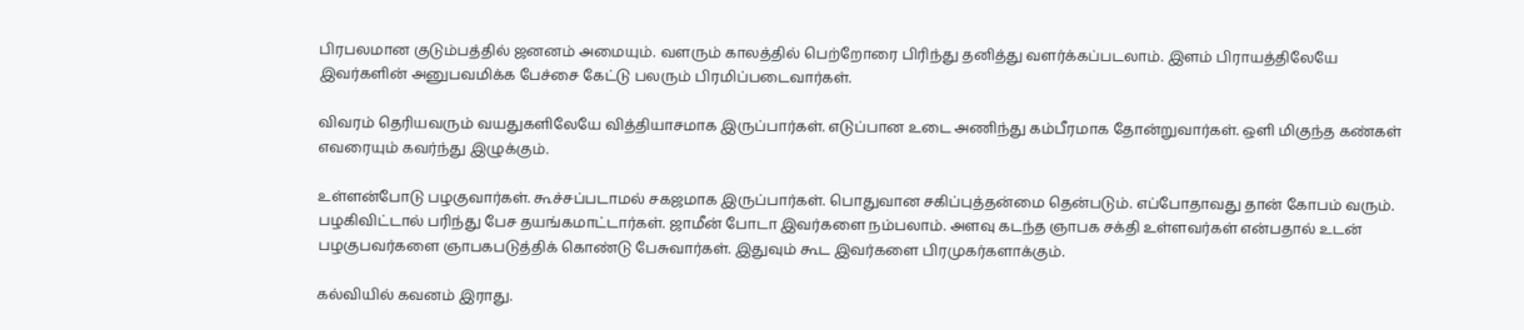பிரபலமான குடும்பத்தில் ஜனனம் அமையும். வளரும் காலத்தில் பெற்றோரை பிரிந்து தனித்து வளர்க்கப்படலாம். இளம் பிராயத்திலேயே இவர்களின் அனுபவமிக்க பேச்சை கேட்டு பலரும் பிரமிப்படைவார்கள்.

விவரம் தெரியவரும் வயதுகளிலேயே வித்தியாசமாக இருப்பார்கள். எடுப்பான உடை அணிந்து கம்பீரமாக தோன்றுவார்கள். ஒளி மிகுந்த கண்கள் எவரையும் கவர்ந்து இழுக்கும்.

உள்ளன்போடு பழகுவார்கள். கூச்சப்படாமல் சகஜமாக இருப்பார்கள். பொதுவான சகிப்புத்தன்மை தென்படும். எப்போதாவது தான் கோபம் வரும். பழகிவிட்டால் பரிந்து பேச தயங்கமாட்டார்கள். ஜாமீன் போடா இவர்களை நம்பலாம். அளவு கடந்த ஞாபக சக்தி உள்ளவர்கள் என்பதால் உடன் பழகுபவர்களை ஞாபகபடுத்திக் கொண்டு பேசுவார்கள். இதுவும் கூட இவர்களை பிரமுகர்களாக்கும்.

கல்வியில் கவனம் இராது.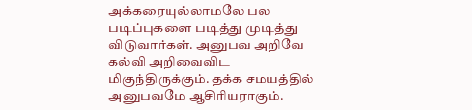அக்கரையுல்லாமலே பல படிப்புகளை படித்து முடித்து விடுவார்கள். அனுபவ அறிவே கல்வி அறிவைவிட மிகுந்திருக்கும். தக்க சமயத்தில் அனுபவமே ஆசிரியராகும்.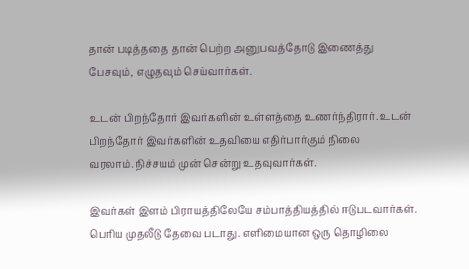தான் படித்ததை தான் பெற்ற அனுபவத்தோடு இணைத்து பேசவும், எழுதவும் செய்வார்கள்.

உடன் பிறந்தோர் இவர்களின் உள்ளத்தை உணர்ந்திரார். உடன் பிறந்தோர் இவர்களின் உதவியை எதிர்பார்கும் நிலை வரலாம்.நிச்சயம் முன் சென்று உதவுவார்கள்.

இவர்கள் இளம் பிராயத்திலேயே சம்பாத்தியத்தில் ஈடுபடவார்கள். பெரிய முதலீடு தேவை படாது. எளிமையான ஒரு தொழிலை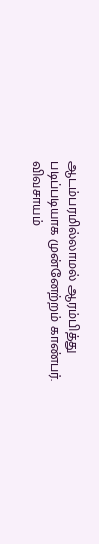ஆடம்பரமில்லாமல் ஆரம்பித்து படிப்படியாக முன்னேற்றம் காண்பர். விவசாயம்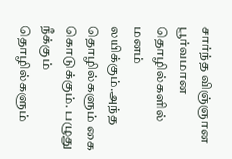சார்ந்த விஞ்ஞான பூர்வமான தொழில்களில் மனம் லயிக்கும்.அந்த தொழில்களும் கை கொடுக்கும். பழுது நீக்கும் தொழில்களும்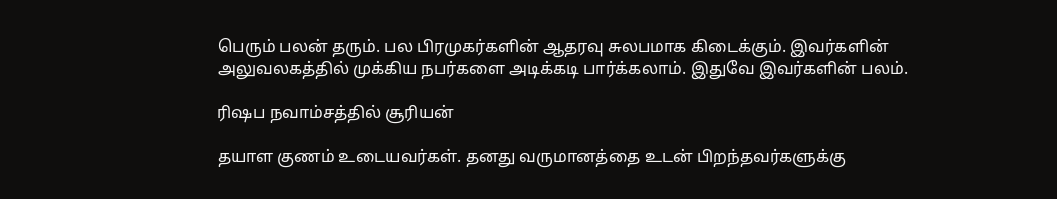பெரும் பலன் தரும். பல பிரமுகர்களின் ஆதரவு சுலபமாக கிடைக்கும். இவர்களின் அலுவலகத்தில் முக்கிய நபர்களை அடிக்கடி பார்க்கலாம். இதுவே இவர்களின் பலம்.

ரிஷப நவாம்சத்தில் சூரியன்

தயாள குணம் உடையவர்கள். தனது வருமானத்தை உடன் பிறந்தவர்களுக்கு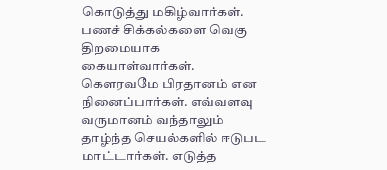கொடுத்து மகிழ்வார்கள். பணச் சிக்கல்களை வெகு திறமையாக கையாள்வார்கள். கௌரவமே பிரதானம் என நினைப்பார்கள். எவ்வளவு வருமானம் வந்தாலும் தாழ்ந்த செயல்களில் ஈடுபட மாட்டார்கள். எடுத்த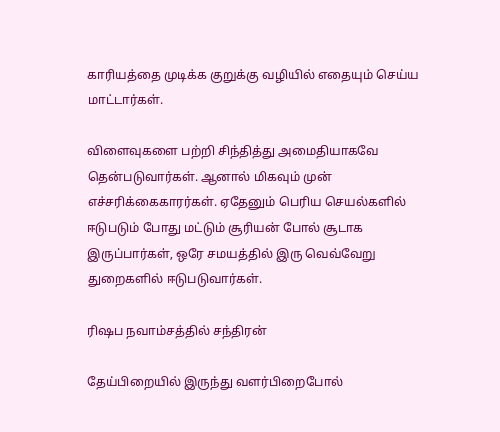காரியத்தை முடிக்க குறுக்கு வழியில் எதையும் செய்ய மாட்டார்கள்.

விளைவுகளை பற்றி சிந்தித்து அமைதியாகவே தென்படுவார்கள். ஆனால் மிகவும் முன் எச்சரிக்கைகாரர்கள். ஏதேனும் பெரிய செயல்களில் ஈடுபடும் போது மட்டும் சூரியன் போல் சூடாக இருப்பார்கள், ஒரே சமயத்தில் இரு வெவ்வேறு துறைகளில் ஈடுபடுவார்கள்.

ரிஷப நவாம்சத்தில் சந்திரன்

தேய்பிறையில் இருந்து வளர்பிறைபோல்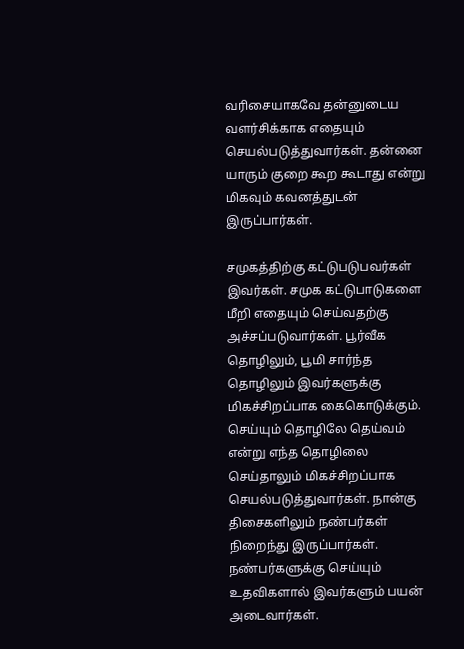வரிசையாகவே தன்னுடைய வளர்சிக்காக எதையும் செயல்படுத்துவார்கள். தன்னை யாரும் குறை கூற கூடாது என்று மிகவும் கவனத்துடன் இருப்பார்கள்.

சமுகத்திற்கு கட்டுபடுபவர்கள் இவர்கள். சமுக கட்டுபாடுகளை மீறி எதையும் செய்வதற்கு அச்சப்படுவார்கள். பூர்வீக தொழிலும், பூமி சார்ந்த தொழிலும் இவர்களுக்கு மிகச்சிறப்பாக கைகொடுக்கும். செய்யும் தொழிலே தெய்வம் என்று எந்த தொழிலை செய்தாலும் மிகச்சிறப்பாக செயல்படுத்துவார்கள். நான்கு திசைகளிலும் நண்பர்கள் நிறைந்து இருப்பார்கள். நண்பர்களுக்கு செய்யும் உதவிகளால் இவர்களும் பயன் அடைவார்கள்.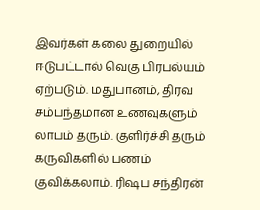இவர்கள் கலை துறையில் ஈடுபட்டால் வெகு பிரபல்யம் ஏற்படும். மதுபானம், திரவ சம்பந்தமான உணவுகளும் லாபம் தரும். குளிர்ச்சி தரும் கருவிகளில் பணம் குவிக்கலாம். ரிஷப சந்திரன்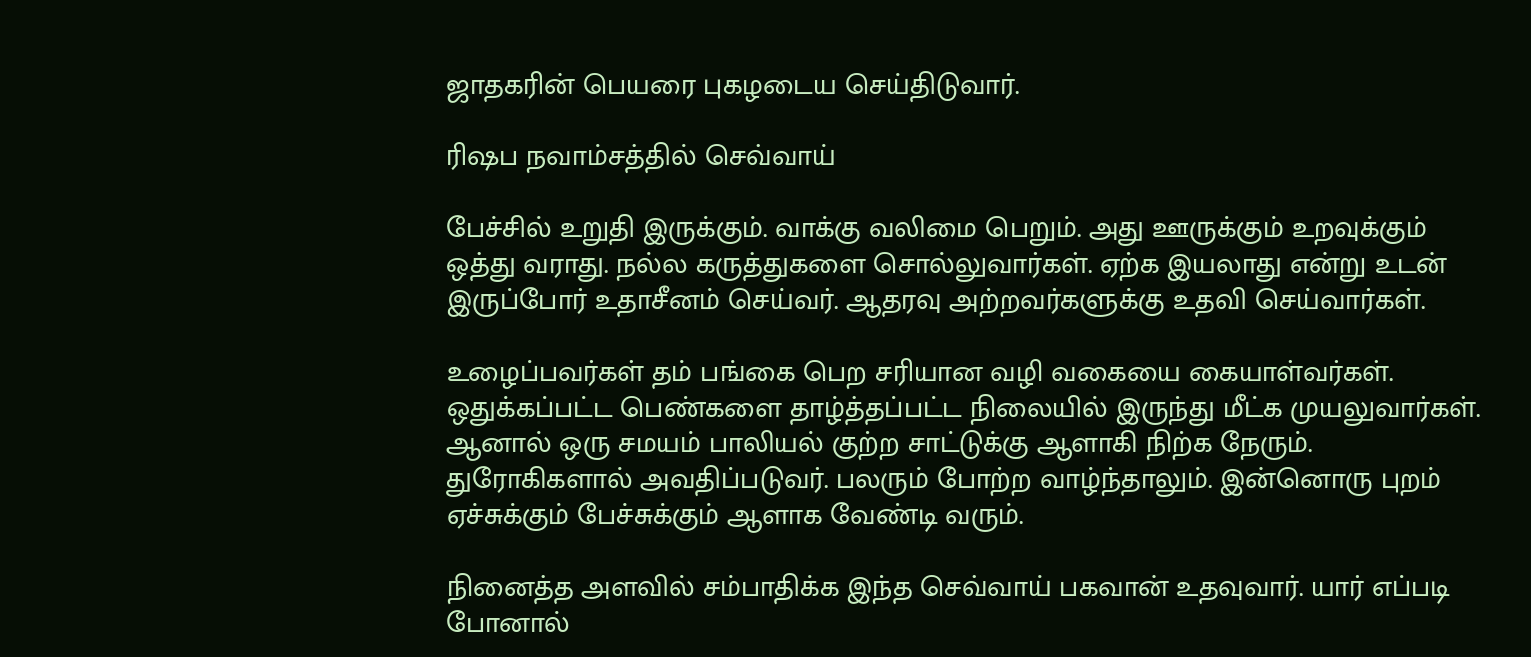ஜாதகரின் பெயரை புகழடைய செய்திடுவார்.

ரிஷப நவாம்சத்தில் செவ்வாய்

பேச்சில் உறுதி இருக்கும். வாக்கு வலிமை பெறும். அது ஊருக்கும் உறவுக்கும் ஒத்து வராது. நல்ல கருத்துகளை சொல்லுவார்கள். ஏற்க இயலாது என்று உடன் இருப்போர் உதாசீனம் செய்வர். ஆதரவு அற்றவர்களுக்கு உதவி செய்வார்கள்.

உழைப்பவர்கள் தம் பங்கை பெற சரியான வழி வகையை கையாள்வர்கள். ஒதுக்கப்பட்ட பெண்களை தாழ்த்தப்பட்ட நிலையில் இருந்து மீட்க முயலுவார்கள். ஆனால் ஒரு சமயம் பாலியல் குற்ற சாட்டுக்கு ஆளாகி நிற்க நேரும். துரோகிகளால் அவதிப்படுவர். பலரும் போற்ற வாழ்ந்தாலும். இன்னொரு புறம் ஏச்சுக்கும் பேச்சுக்கும் ஆளாக வேண்டி வரும்.

நினைத்த அளவில் சம்பாதிக்க இந்த செவ்வாய் பகவான் உதவுவார். யார் எப்படி போனால்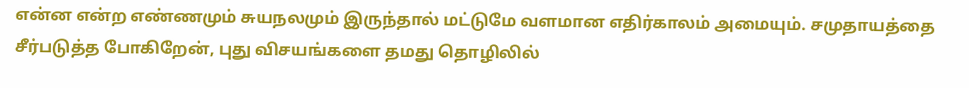என்ன என்ற எண்ணமும் சுயநலமும் இருந்தால் மட்டுமே வளமான எதிர்காலம் அமையும். சமுதாயத்தை சீர்படுத்த போகிறேன், புது விசயங்களை தமது தொழிலில்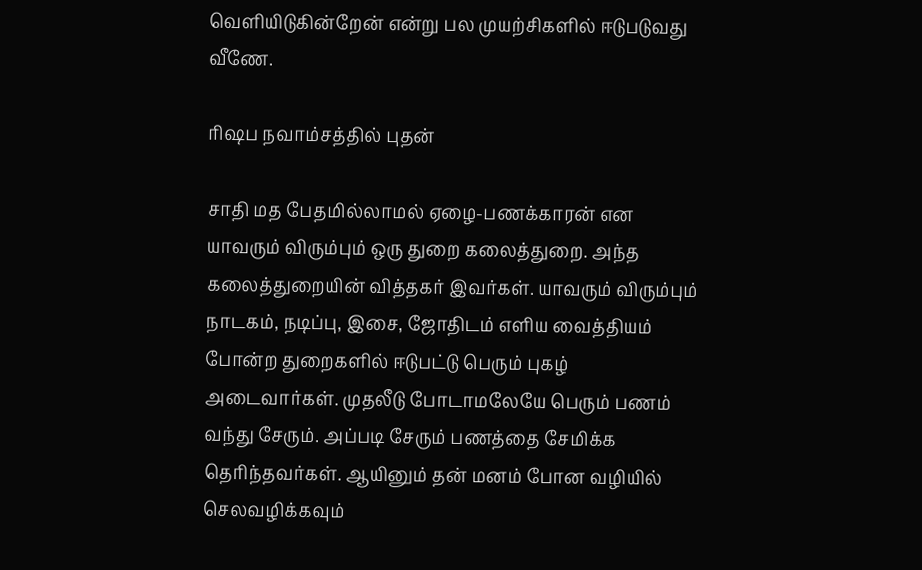வெளியிடுகின்றேன் என்று பல முயற்சிகளில் ஈடுபடுவது வீணே.

ரிஷப நவாம்சத்தில் புதன்

சாதி மத பேதமில்லாமல் ஏழை-பணக்காரன் என யாவரும் விரும்பும் ஒரு துறை கலைத்துறை. அந்த கலைத்துறையின் வித்தகர் இவர்கள். யாவரும் விரும்பும் நாடகம், நடிப்பு, இசை, ஜோதிடம் எளிய வைத்தியம் போன்ற துறைகளில் ஈடுபட்டு பெரும் புகழ் அடைவார்கள். முதலீடு போடாமலேயே பெரும் பணம் வந்து சேரும். அப்படி சேரும் பணத்தை சேமிக்க தெரிந்தவர்கள். ஆயினும் தன் மனம் போன வழியில் செலவழிக்கவும்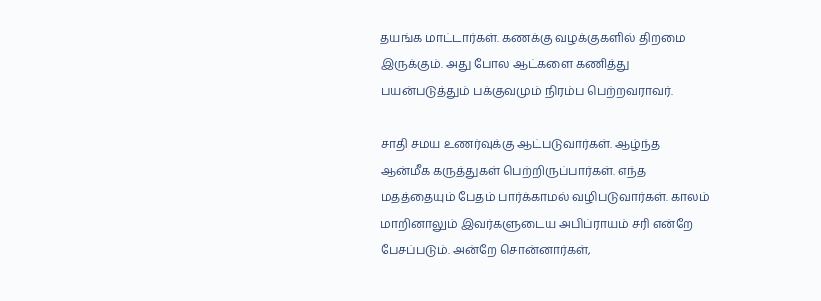தயங்க மாட்டார்கள். கணக்கு வழக்குகளில் திறமை இருக்கும். அது போல ஆட்களை கணித்து பயன்படுத்தும் பக்குவமும் நிரம்ப பெற்றவராவர்.

சாதி சமய உணர்வுக்கு ஆட்படுவார்கள். ஆழ்ந்த ஆன்மீக கருத்துகள் பெற்றிருப்பார்கள். எந்த மதத்தையும் பேதம் பார்க்காமல் வழிபடுவார்கள். காலம் மாறினாலும் இவர்களுடைய அபிப்ராயம் சரி என்றே பேசப்படும். அன்றே சொன்னார்கள்,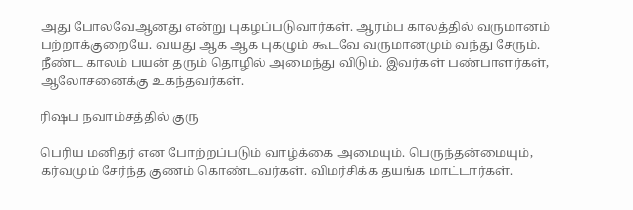அது போலவேஆனது என்று புகழப்படுவார்கள். ஆரம்ப காலத்தில் வருமானம் பற்றாக்குறையே. வயது ஆக ஆக புகழும் கூடவே வருமானமும் வந்து சேரும். நீண்ட காலம் பயன் தரும் தொழில் அமைந்து விடும். இவர்கள் பண்பாளர்கள், ஆலோசனைக்கு உகந்தவர்கள்.

ரிஷப நவாம்சத்தில் குரு

பெரிய மனிதர் என போற்றப்படும் வாழ்க்கை அமையும். பெருந்தன்மையும், கர்வமும் சேர்ந்த குணம் கொண்டவர்கள். விமர்சிக்க தயங்க மாட்டார்கள்.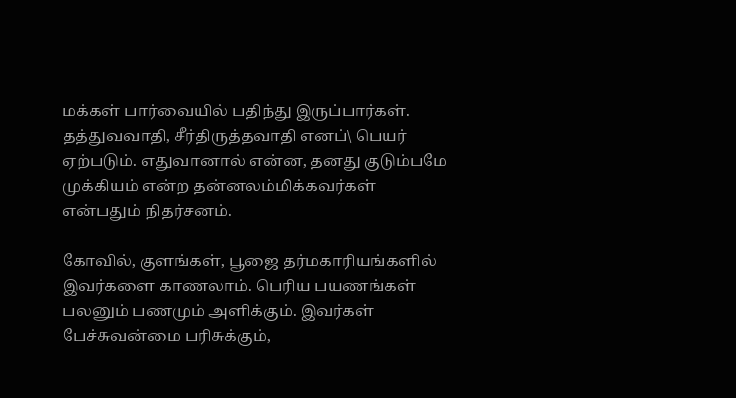மக்கள் பார்வையில் பதிந்து இருப்பார்கள். தத்துவவாதி, சீர்திருத்தவாதி எனப்\ பெயர் ஏற்படும். எதுவானால் என்ன, தனது குடும்பமே முக்கியம் என்ற தன்னலம்மிக்கவர்கள் என்பதும் நிதர்சனம்.

கோவில், குளங்கள், பூஜை தர்மகாரியங்களில் இவர்களை காணலாம். பெரிய பயணங்கள் பலனும் பணமும் அளிக்கும். இவர்கள் பேச்சுவன்மை பரிசுக்கும்,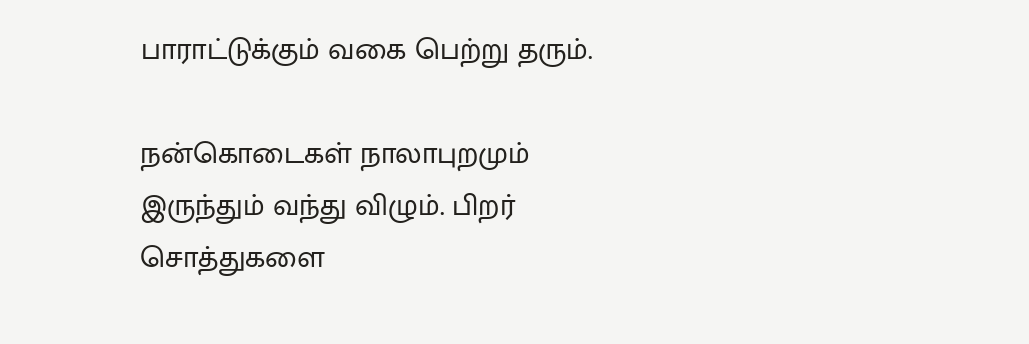பாராட்டுக்கும் வகை பெற்று தரும்.

நன்கொடைகள் நாலாபுறமும் இருந்தும் வந்து விழும். பிறர் சொத்துகளை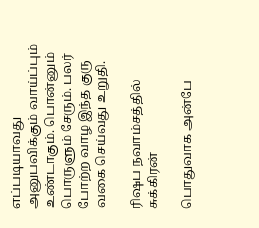எப்படியாவது அனுபவிக்கும் வாய்ப்பும் உண்டாகும். பொன்னும் பொருளும் சேரும். பலர் போற்ற வாழ இந்த குரு வகை செய்வது உறுதி.

ரிஷப நவாம்சத்தில் சுக்கிரன்

பொதுவாக அன்பே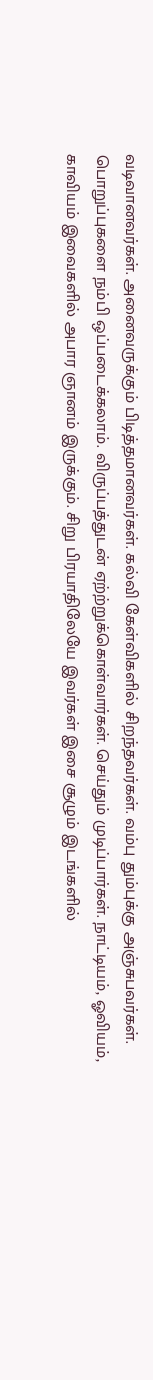வடிவானவர்கள். அனைவருக்கும் பிடித்தமானவர்கள். கல்வி கேள்விகளில் சிறந்தவர்கள். வம்பு தும்புக்கு அஞ்சுபவர்கள். பொறுப்புகளை நம்பி ஒப்படைக்கலாம். விருப்பத்துடன் ஏற்ற்றுக்கொள்வார்கள். செய்தும் முடிப்பார்கள். நாட்டியம், ஓவியம், காவியம் இவைகளில் அபார ஞானம் இருக்கும். சிறு பிரயாதிலேயே இவர்கள் இசை சூழும் இடங்களில்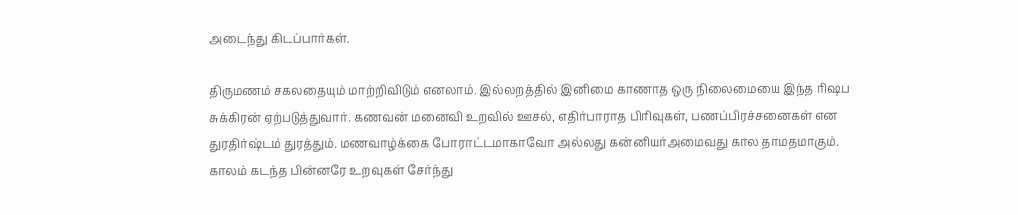அடைந்து கிடப்பார்கள்.

திருமணம் சகலதையும் மாற்றிவிடும் எனலாம். இல்லறத்தில் இனிமை காணாத ஒரு நிலைமையை இந்த ரிஷப சுக்கிரன் ஏற்படுத்துவார். கணவன் மனைவி உறவில் ஊசல், எதிர்பாராத பிரிவுகள், பணப்பிரச்சனைகள் என துரதிர்ஷ்டம் துரத்தும். மணவாழ்க்கை போராட்டமாகாவோ அல்லது கன்னியர்அமைவது கால தாமதமாகும். காலம் கடந்த பின்னரே உறவுகள் சேர்ந்து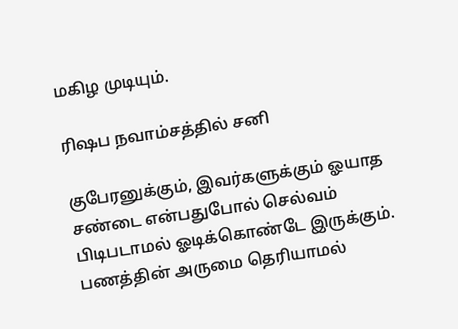மகிழ முடியும்.

ரிஷப நவாம்சத்தில் சனி

குபேரனுக்கும், இவர்களுக்கும் ஓயாத சண்டை என்பதுபோல் செல்வம் பிடிபடாமல் ஓடிக்கொண்டே இருக்கும். பணத்தின் அருமை தெரியாமல்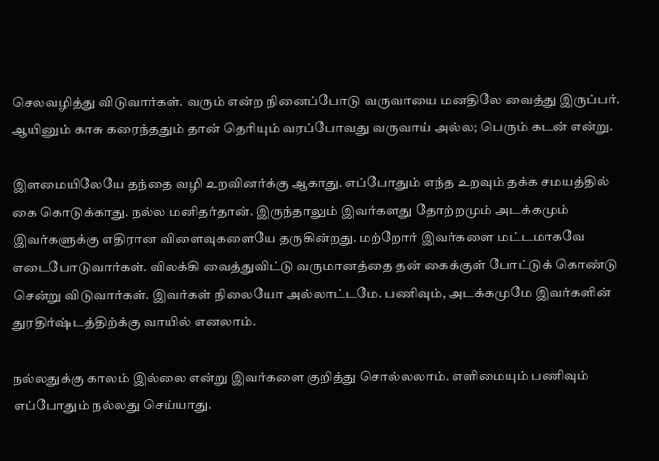செலவழித்து விடுவார்கள். வரும் என்ற நினைப்போடு வருவாயை மனதிலே வைத்து இருப்பர். ஆயினும் காசு கரைந்ததும் தான் தெரியும் வரப்போவது வருவாய் அல்ல; பெரும் கடன் என்று.

இளமையிலேயே தந்தை வழி உறவினர்க்கு ஆகாது. எப்போதும் எந்த உறவும் தக்க சமயத்தில் கை கொடுக்காது. நல்ல மனிதர்தான். இருந்தாலும் இவர்களது தோற்றமும் அடக்கமும் இவர்களுக்கு எதிரான விளைவுகளையே தருகின்றது. மற்றோர் இவர்களை மட்டமாகவே எடைபோடுவார்கள். விலக்கி வைத்துவிட்டு வருமானத்தை தன் கைக்குள் போட்டுக் கொண்டு சென்று விடுவார்கள். இவர்கள் நிலையோ அல்லாட்டமே. பணிவும், அடக்கமுமே இவர்களின் துரதிர்ஷ்டத்திற்க்கு வாயில் எனலாம்.

நல்லதுக்கு காலம் இல்லை என்று இவர்களை குறித்து சொல்லலாம். எளிமையும் பணிவும் எப்போதும் நல்லது செய்யாது.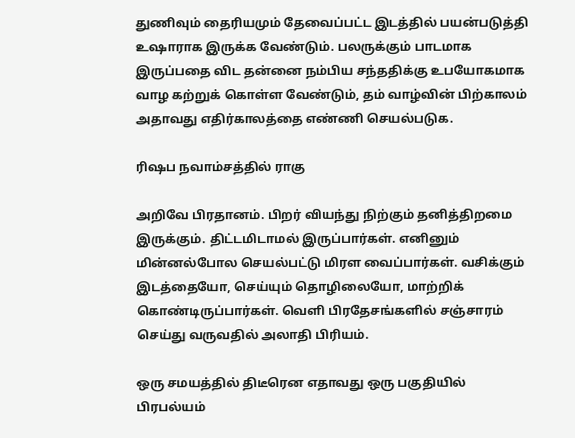துணிவும் தைரியமும் தேவைப்பட்ட இடத்தில் பயன்படுத்தி உஷாராக இருக்க வேண்டும். பலருக்கும் பாடமாக இருப்பதை விட தன்னை நம்பிய சந்ததிக்கு உபயோகமாக வாழ கற்றுக் கொள்ள வேண்டும், தம் வாழ்வின் பிற்காலம் அதாவது எதிர்காலத்தை எண்ணி செயல்படுக.

ரிஷப நவாம்சத்தில் ராகு

அறிவே பிரதானம். பிறர் வியந்து நிற்கும் தனித்திறமை இருக்கும். திட்டமிடாமல் இருப்பார்கள். எனினும் மின்னல்போல செயல்பட்டு மிரள வைப்பார்கள். வசிக்கும் இடத்தையோ, செய்யும் தொழிலையோ, மாற்றிக் கொண்டிருப்பார்கள். வெளி பிரதேசங்களில் சஞ்சாரம் செய்து வருவதில் அலாதி பிரியம்.

ஒரு சமயத்தில் திடீரென எதாவது ஒரு பகுதியில் பிரபல்யம்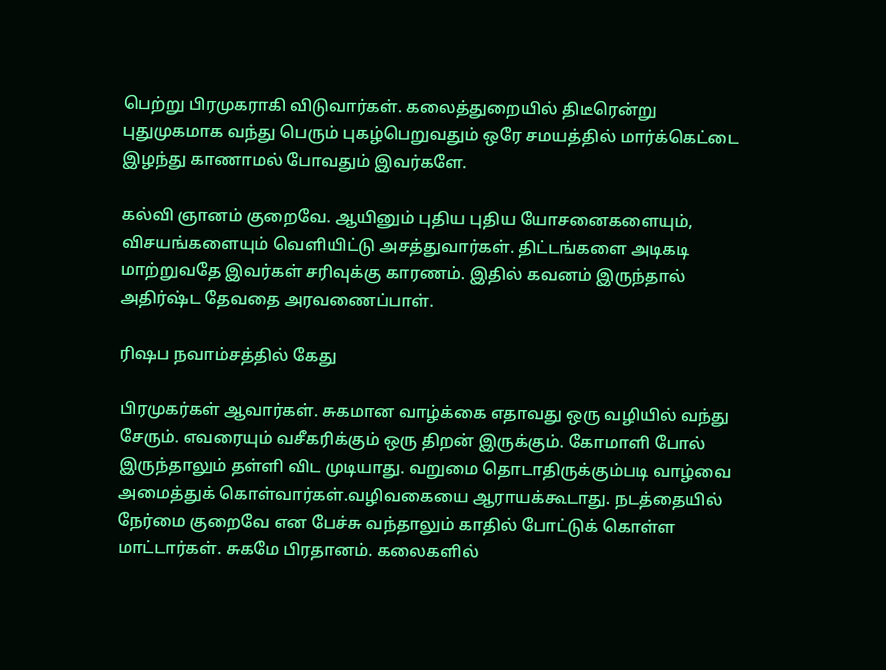பெற்று பிரமுகராகி விடுவார்கள். கலைத்துறையில் திடீரென்று புதுமுகமாக வந்து பெரும் புகழ்பெறுவதும் ஒரே சமயத்தில் மார்க்கெட்டை இழந்து காணாமல் போவதும் இவர்களே.

கல்வி ஞானம் குறைவே. ஆயினும் புதிய புதிய யோசனைகளையும், விசயங்களையும் வெளியிட்டு அசத்துவார்கள். திட்டங்களை அடிகடி மாற்றுவதே இவர்கள் சரிவுக்கு காரணம். இதில் கவனம் இருந்தால் அதிர்ஷ்ட தேவதை அரவணைப்பாள்.

ரிஷப நவாம்சத்தில் கேது

பிரமுகர்கள் ஆவார்கள். சுகமான வாழ்க்கை எதாவது ஒரு வழியில் வந்து சேரும். எவரையும் வசீகரிக்கும் ஒரு திறன் இருக்கும். கோமாளி போல் இருந்தாலும் தள்ளி விட முடியாது. வறுமை தொடாதிருக்கும்படி வாழ்வை அமைத்துக் கொள்வார்கள்.வழிவகையை ஆராயக்கூடாது. நடத்தையில் நேர்மை குறைவே என பேச்சு வந்தாலும் காதில் போட்டுக் கொள்ள மாட்டார்கள். சுகமே பிரதானம். கலைகளில்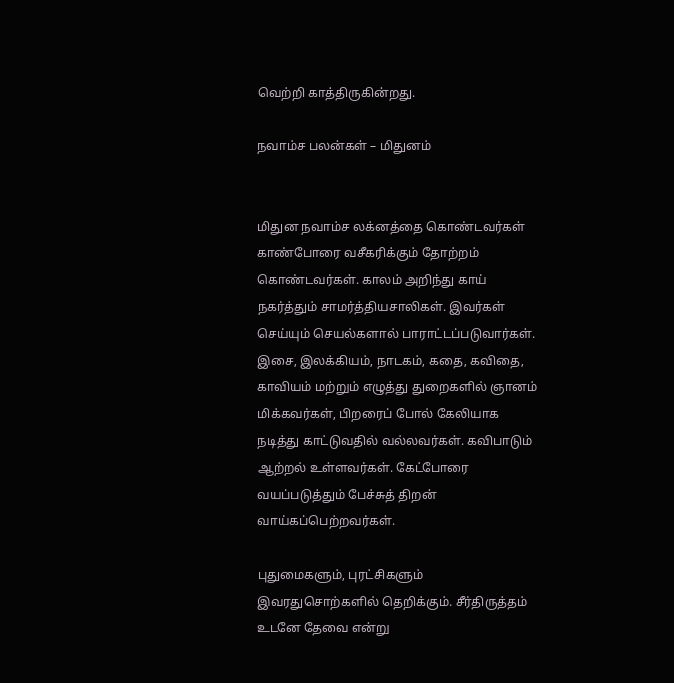வெற்றி காத்திருகின்றது.

நவாம்ச பலன்கள் – மிதுனம்


மிதுன நவாம்ச லக்னத்தை கொண்டவர்கள் காண்போரை வசீகரிக்கும் தோற்றம் கொண்டவர்கள். காலம் அறிந்து காய் நகர்த்தும் சாமர்த்தியசாலிகள். இவர்கள் செய்யும் செயல்களால் பாராட்டப்படுவார்கள். இசை, இலக்கியம், நாடகம், கதை, கவிதை, காவியம் மற்றும் எழுத்து துறைகளில் ஞானம் மிக்கவர்கள், பிறரைப் போல் கேலியாக நடித்து காட்டுவதில் வல்லவர்கள். கவிபாடும் ஆற்றல் உள்ளவர்கள். கேட்போரை வயப்படுத்தும் பேச்சுத் திறன் வாய்கப்பெற்றவர்கள்.

புதுமைகளும், புரட்சிகளும் இவரதுசொற்களில் தெறிக்கும். சீர்திருத்தம் உடனே தேவை என்று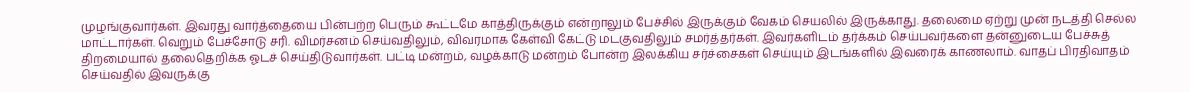முழங்குவார்கள். இவரது வார்த்தையை பின்பற்ற பெரும் கூட்டமே காத்திருக்கும் என்றாலும் பேச்சில் இருக்கும் வேகம் செயலில் இருக்காது. தலைமை ஏற்று முன் நடத்தி செல்ல மாட்டார்கள். வெறும் பேச்சோடு சரி. விமர்சனம் செய்வதிலும், விவரமாக கேள்வி கேட்டு மடகுவதிலும் சமர்த்தர்கள். இவர்களிடம் தர்க்கம் செய்பவர்களை தன்னுடைய பேச்சுத் திறமையால் தலைதெறிக்க ஓடச் செய்திடுவார்கள். பட்டி மன்றம், வழக்காடு மன்றம் போன்ற இலக்கிய சர்ச்சைகள் செய்யும் இடங்களில் இவரைக் காணலாம். வாதப் பிரதிவாதம் செய்வதில் இவருக்கு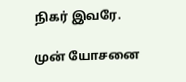நிகர் இவரே.

முன் யோசனை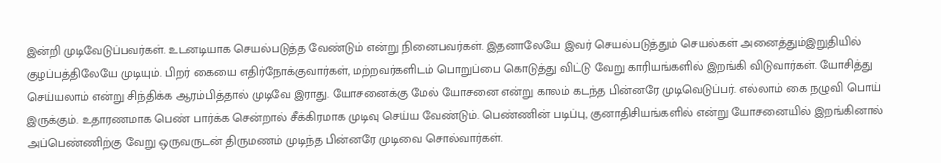இன்றி முடிவேடுப்பவர்கள். உடனடியாக செயல்படுத்த வேண்டும் என்று நினைபவர்கள். இதனாலேயே இவர் செயல்படுத்தும் செயல்கள் அனைத்தும்இறுதியில் குழப்பத்திலேயே முடியும். பிறர் கையை எதிர்நோக்குவார்கள், மற்றவர்களிடம் பொறுப்பை கொடுத்து விட்டு வேறு காரியங்களில் இறங்கி விடுவார்கள். யோசித்து செய்யலாம் என்று சிந்திக்க ஆரம்பித்தால் முடிவே இராது. யோசனைக்கு மேல் யோசனை என்று காலம் கடந்த பின்னரே முடிவெடுப்பர். எல்லாம் கை நழுவி பொய் இருக்கும். உதாரணமாக பெண் பார்க்க சென்றால் சீக்கிரமாக முடிவு செய்ய வேண்டும். பெண்ணின் படிப்பு, குனாதிசியங்களில் என்று யோசனையில் இறங்கினால் அப்பெண்ணிற்கு வேறு ஒருவருடன் திருமணம் முடிந்த பின்னரே முடிவை சொல்வார்கள்.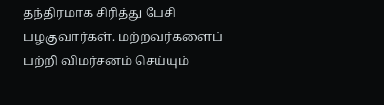தந்திரமாக சிரித்து பேசி பழகுவார்கள். மற்றவர்களைப் பற்றி விமர்சனம் செய்யும்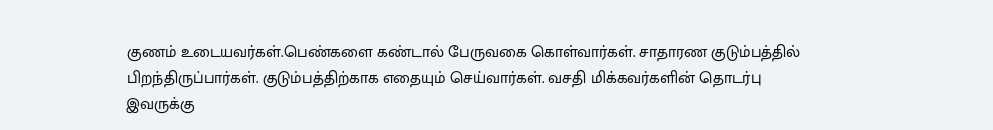குணம் உடையவர்கள்.பெண்களை கண்டால் பேருவகை கொள்வார்கள். சாதாரண குடும்பத்தில் பிறந்திருப்பார்கள். குடும்பத்திற்காக எதையும் செய்வார்கள். வசதி மிக்கவர்களின் தொடர்பு இவருக்கு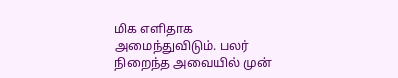மிக எளிதாக அமைந்துவிடும். பலர் நிறைந்த அவையில் முன்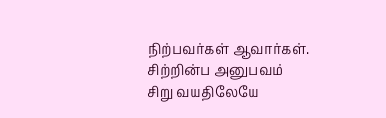நிற்பவர்கள் ஆவார்கள். சிற்றின்ப அனுபவம் சிறு வயதிலேயே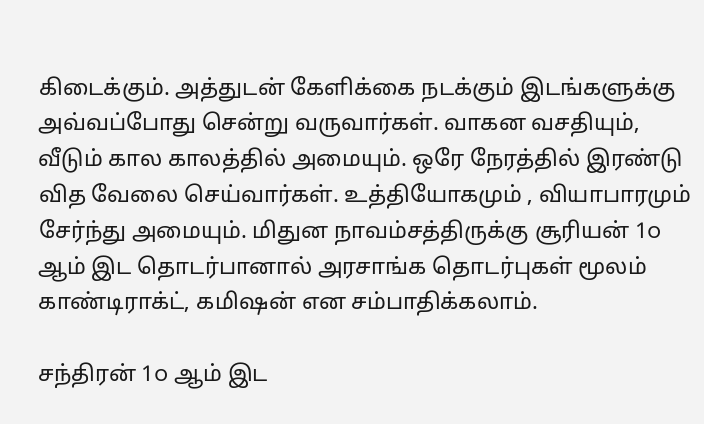கிடைக்கும். அத்துடன் கேளிக்கை நடக்கும் இடங்களுக்கு அவ்வப்போது சென்று வருவார்கள். வாகன வசதியும், வீடும் கால காலத்தில் அமையும். ஒரே நேரத்தில் இரண்டு வித வேலை செய்வார்கள். உத்தியோகமும் , வியாபாரமும் சேர்ந்து அமையும். மிதுன நாவம்சத்திருக்கு சூரியன் 1௦ ஆம் இட தொடர்பானால் அரசாங்க தொடர்புகள் மூலம் காண்டிராக்ட், கமிஷன் என சம்பாதிக்கலாம்.

சந்திரன் 1௦ ஆம் இட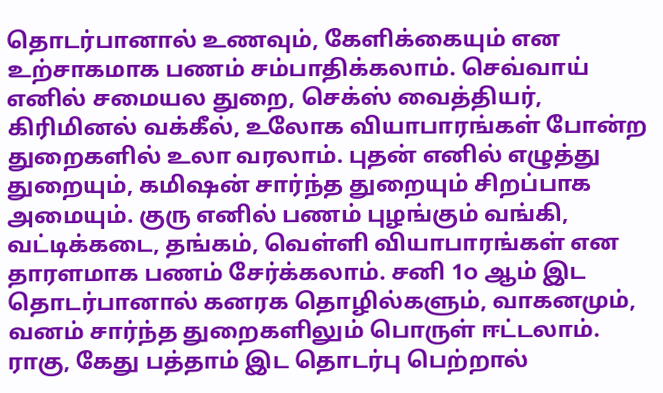தொடர்பானால் உணவும், கேளிக்கையும் என உற்சாகமாக பணம் சம்பாதிக்கலாம். செவ்வாய் எனில் சமையல துறை, செக்ஸ் வைத்தியர், கிரிமினல் வக்கீல், உலோக வியாபாரங்கள் போன்ற துறைகளில் உலா வரலாம். புதன் எனில் எழுத்து துறையும், கமிஷன் சார்ந்த துறையும் சிறப்பாக அமையும். குரு எனில் பணம் புழங்கும் வங்கி, வட்டிக்கடை, தங்கம், வெள்ளி வியாபாரங்கள் என தாரளமாக பணம் சேர்க்கலாம். சனி 1௦ ஆம் இட தொடர்பானால் கனரக தொழில்களும், வாகனமும், வனம் சார்ந்த துறைகளிலும் பொருள் ஈட்டலாம். ராகு, கேது பத்தாம் இட தொடர்பு பெற்றால்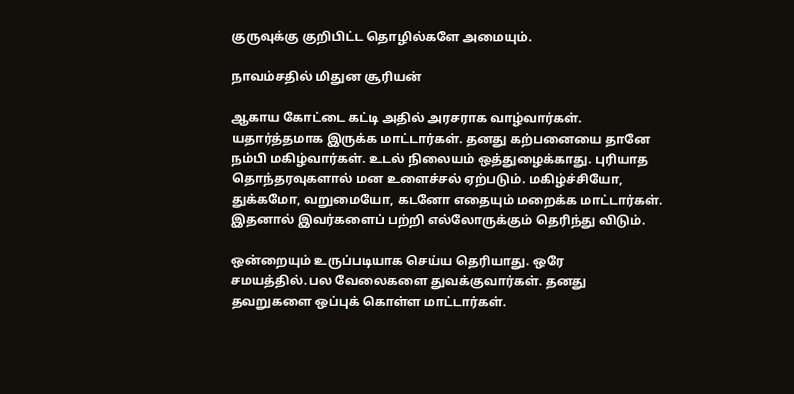குருவுக்கு குறிபிட்ட தொழில்களே அமையும்.

நாவம்சதில் மிதுன சூரியன்

ஆகாய கோட்டை கட்டி அதில் அரசராக வாழ்வார்கள். யதார்த்தமாக இருக்க மாட்டார்கள். தனது கற்பனையை தானே நம்பி மகிழ்வார்கள். உடல் நிலையம் ஒத்துழைக்காது. புரியாத தொந்தரவுகளால் மன உளைச்சல் ஏற்படும். மகிழ்ச்சியோ, துக்கமோ, வறுமையோ, கடனோ எதையும் மறைக்க மாட்டார்கள். இதனால் இவர்களைப் பற்றி எல்லோருக்கும் தெரிந்து விடும்.

ஒன்றையும் உருப்படியாக செய்ய தெரியாது. ஒரே சமயத்தில்.பல வேலைகளை துவக்குவார்கள். தனது தவறுகளை ஒப்புக் கொள்ள மாட்டார்கள்.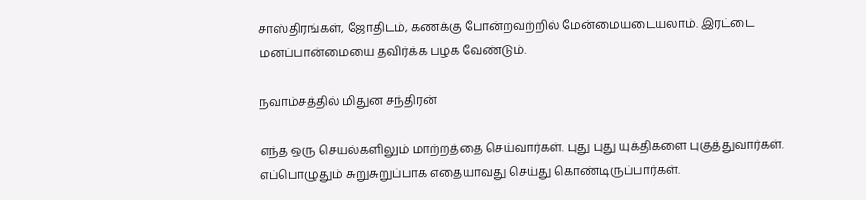சாஸ்திரங்கள், ஜோதிடம், கணக்கு போன்றவற்றில் மேன்மையடையலாம். இரட்டை மனப்பான்மையை தவிர்க்க பழக வேண்டும்.

நவாம்சத்தில் மிதுன சந்திரன்

எந்த ஒரு செயல்களிலும் மாற்றத்தை செய்வார்கள். புது புது யுக்திகளை புகுத்துவார்கள். எப்பொழுதும் சுறுசுறுப்பாக எதையாவது செய்து கொண்டிருப்பார்கள்.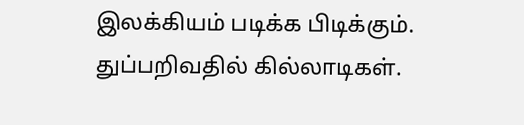இலக்கியம் படிக்க பிடிக்கும். துப்பறிவதில் கில்லாடிகள்.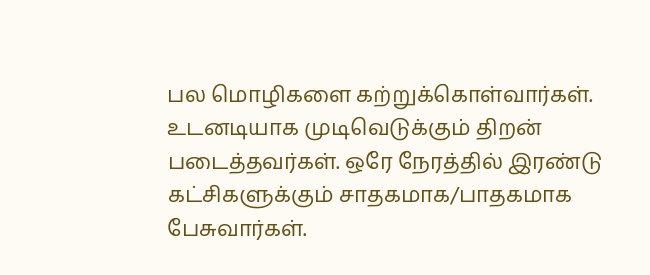பல மொழிகளை கற்றுக்கொள்வார்கள். உடனடியாக முடிவெடுக்கும் திறன் படைத்தவர்கள். ஒரே நேரத்தில் இரண்டு கட்சிகளுக்கும் சாதகமாக/பாதகமாக பேசுவார்கள்.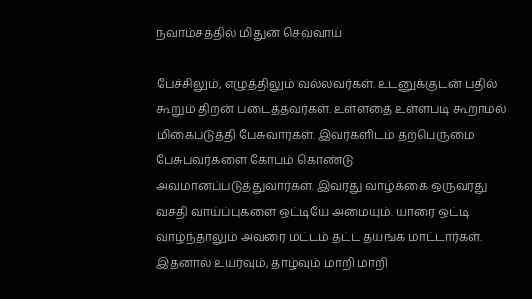நவாம்சத்தில் மிதுன செவ்வாய்

பேச்சிலும், எழுத்திலும் வல்லவர்கள். உடனுக்குடன் பதில் கூறும் திறன் படைத்தவர்கள். உள்ளதை உள்ளபடி கூறாமல் மிகைபடுத்தி பேசுவார்கள். இவர்களிடம் தற்பெருமை பேசுபவர்களை கோபம் கொண்டு அவமானப்படுத்துவார்கள். இவரது வாழ்க்கை ஒருவரது வசதி வாய்ப்புகளை ஒட்டியே அமையும். யாரை ஒட்டி வாழ்ந்தாலும் அவரை மட்டம் தட்ட தயங்க மாட்டார்கள். இதனால் உயர்வும், தாழ்வும் மாறி மாறி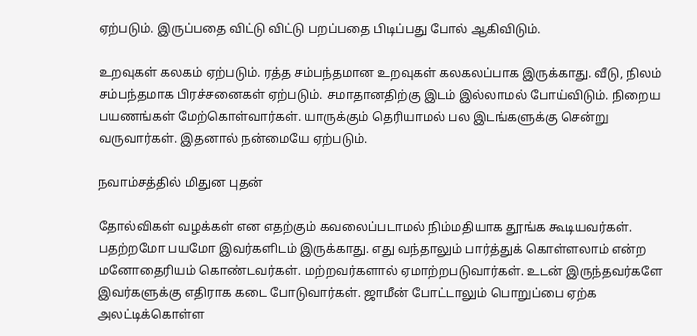ஏற்படும். இருப்பதை விட்டு விட்டு பறப்பதை பிடிப்பது போல் ஆகிவிடும்.

உறவுகள் கலகம் ஏற்படும். ரத்த சம்பந்தமான உறவுகள் கலகலப்பாக இருக்காது. வீடு, நிலம் சம்பந்தமாக பிரச்சனைகள் ஏற்படும். சமாதானதிற்கு இடம் இல்லாமல் போய்விடும். நிறைய பயணங்கள் மேற்கொள்வார்கள். யாருக்கும் தெரியாமல் பல இடங்களுக்கு சென்று வருவார்கள். இதனால் நன்மையே ஏற்படும்.

நவாம்சத்தில் மிதுன புதன்

தோல்விகள் வழக்கள் என எதற்கும் கவலைப்படாமல் நிம்மதியாக தூங்க கூடியவர்கள். பதற்றமோ பயமோ இவர்களிடம் இருக்காது. எது வந்தாலும் பார்த்துக் கொள்ளலாம் என்ற மனோதைரியம் கொண்டவர்கள். மற்றவர்களால் ஏமாற்றபடுவார்கள். உடன் இருந்தவர்களே இவர்களுக்கு எதிராக கடை போடுவார்கள். ஜாமீன் போட்டாலும் பொறுப்பை ஏற்க அலட்டிக்கொள்ள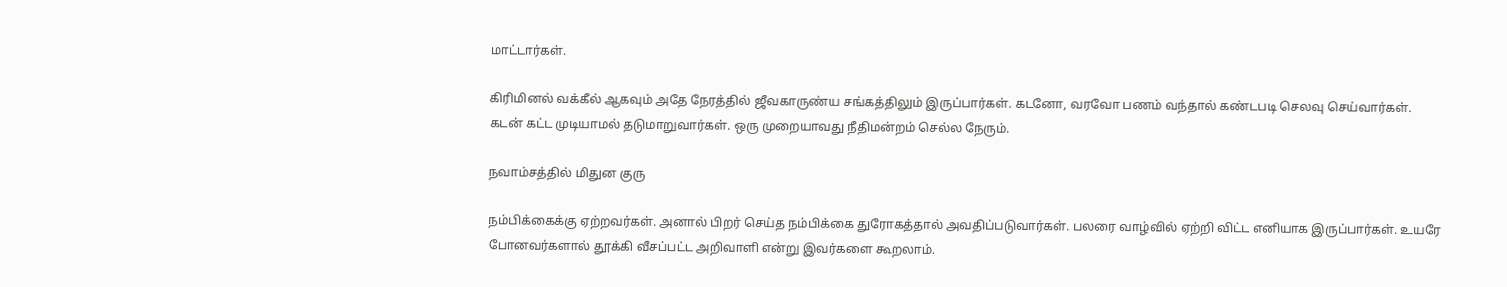மாட்டார்கள்.

கிரிமினல் வக்கீல் ஆகவும் அதே நேரத்தில் ஜீவகாருண்ய சங்கத்திலும் இருப்பார்கள். கடனோ, வரவோ பணம் வந்தால் கண்டபடி செலவு செய்வார்கள். கடன் கட்ட முடியாமல் தடுமாறுவார்கள். ஒரு முறையாவது நீதிமன்றம் செல்ல நேரும்.

நவாம்சத்தில் மிதுன குரு

நம்பிக்கைக்கு ஏற்றவர்கள். அனால் பிறர் செய்த நம்பிக்கை துரோகத்தால் அவதிப்படுவார்கள். பலரை வாழ்வில் ஏற்றி விட்ட எனியாக இருப்பார்கள். உயரே போனவர்களால் தூக்கி வீசப்பட்ட அறிவாளி என்று இவர்களை கூறலாம்.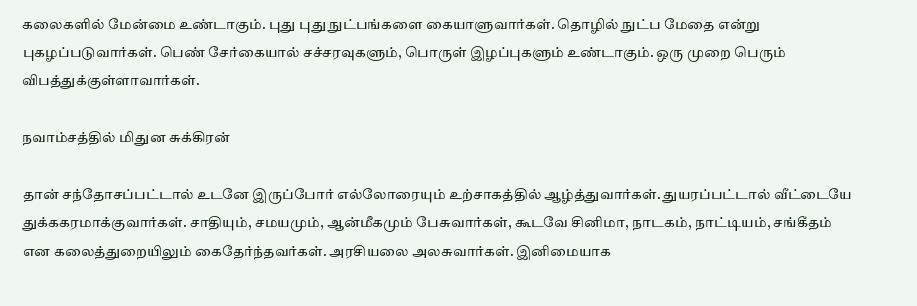கலைகளில் மேன்மை உண்டாகும். புது புது நுட்பங்களை கையாளுவார்கள். தொழில் நுட்ப மேதை என்று புகழப்படுவார்கள். பெண் சேர்கையால் சச்சரவுகளும், பொருள் இழப்புகளும் உண்டாகும். ஒரு முறை பெரும் விபத்துக்குள்ளாவார்கள்.

நவாம்சத்தில் மிதுன சுக்கிரன்

தான் சந்தோசப்பட்டால் உடனே இருப்போர் எல்லோரையும் உற்சாகத்தில் ஆழ்த்துவார்கள். துயரப்பட்டால் வீட்டையே துக்ககரமாக்குவார்கள். சாதியும், சமயமும், ஆன்மீகமும் பேசுவார்கள், கூடவே சினிமா, நாடகம், நாட்டியம், சங்கீதம் என கலைத்துறையிலும் கைதேர்ந்தவர்கள். அரசியலை அலசுவார்கள். இனிமையாக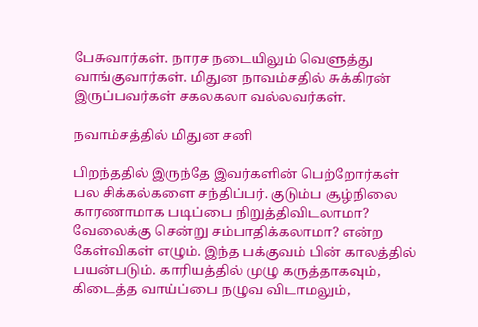பேசுவார்கள். நாரச நடையிலும் வெளுத்து வாங்குவார்கள். மிதுன நாவம்சதில் சுக்கிரன் இருப்பவர்கள் சகலகலா வல்லவர்கள்.

நவாம்சத்தில் மிதுன சனி

பிறந்ததில் இருந்தே இவர்களின் பெற்றோர்கள் பல சிக்கல்களை சந்திப்பர். குடும்ப சூழ்நிலை காரணாமாக படிப்பை நிறுத்திவிடலாமா? வேலைக்கு சென்று சம்பாதிக்கலாமா? என்ற கேள்விகள் எழும். இந்த பக்குவம் பின் காலத்தில் பயன்படும். காரியத்தில் முழு கருத்தாகவும், கிடைத்த வாய்ப்பை நழுவ விடாமலும்,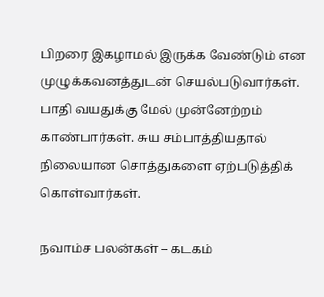பிறரை இகழாமல் இருக்க வேண்டும் என முழுக்கவனத்துடன் செயல்படுவார்கள். பாதி வயதுக்கு மேல் முன்னேற்றம் காண்பார்கள். சுய சம்பாத்தியதால் நிலையான சொத்துகளை ஏற்படுத்திக் கொள்வார்கள்.

நவாம்ச பலன்கள் – கடகம்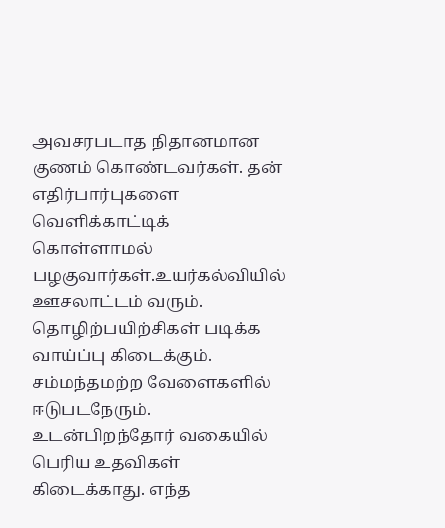அவசரபடாத நிதானமான குணம் கொண்டவர்கள். தன் எதிர்பார்புகளை வெளிக்காட்டிக் கொள்ளாமல் பழகுவார்கள்.உயர்கல்வியில் ஊசலாட்டம் வரும். தொழிற்பயிற்சிகள் படிக்க வாய்ப்பு கிடைக்கும். சம்மந்தமற்ற வேளைகளில் ஈடுபடநேரும். உடன்பிறந்தோர் வகையில் பெரிய உதவிகள் கிடைக்காது. எந்த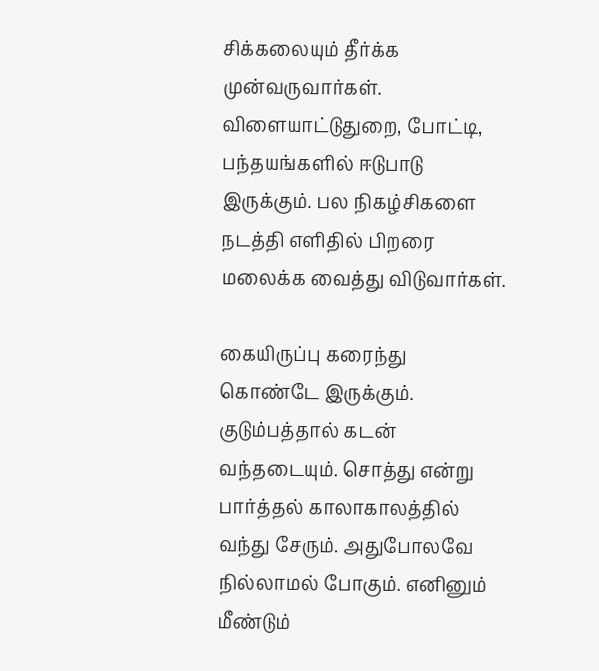சிக்கலையும் தீர்க்க முன்வருவார்கள். விளையாட்டுதுறை, போட்டி, பந்தயங்களில் ஈடுபாடு இருக்கும். பல நிகழ்சிகளை நடத்தி எளிதில் பிறரை மலைக்க வைத்து விடுவார்கள்.

கையிருப்பு கரைந்து கொண்டே இருக்கும். குடும்பத்தால் கடன் வந்தடையும். சொத்து என்று பார்த்தல் காலாகாலத்தில் வந்து சேரும். அதுபோலவே நில்லாமல் போகும். எனினும் மீண்டும்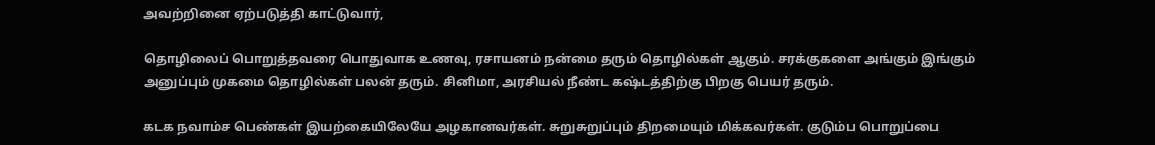அவற்றினை ஏற்படுத்தி காட்டுவார்,

தொழிலைப் பொறுத்தவரை பொதுவாக உணவு, ரசாயனம் நன்மை தரும் தொழில்கள் ஆகும். சரக்குகளை அங்கும் இங்கும் அனுப்பும் முகமை தொழில்கள் பலன் தரும். சினிமா, அரசியல் நீண்ட கஷ்டத்திற்கு பிறகு பெயர் தரும்.

கடக நவாம்ச பெண்கள் இயற்கையிலேயே அழகானவர்கள். சுறுசுறுப்பும் திறமையும் மிக்கவர்கள். குடும்ப பொறுப்பை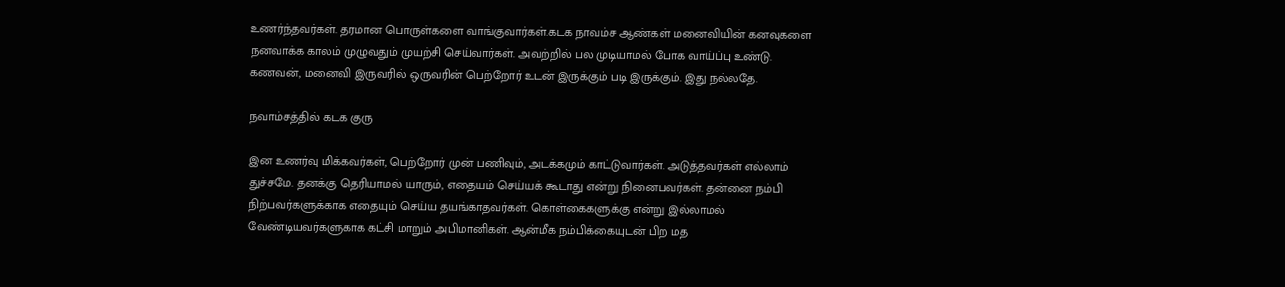உணர்ந்தவர்கள். தரமான பொருள்களை வாங்குவார்கள்.கடக நாவம்ச ஆண்கள் மனைவியின் கனவுகளை நனவாக்க காலம் முழுவதும் முயற்சி செய்வார்கள். அவற்றில் பல முடியாமல் போக வாய்ப்பு உண்டு. கணவன், மனைவி இருவரில் ஒருவரின் பெற்றோர் உடன் இருக்கும் படி இருக்கும். இது நல்லதே.

நவாம்சத்தில் கடக குரு

இன உணர்வு மிக்கவர்கள், பெற்றோர் முன் பணிவும், அடக்கமும் காட்டுவார்கள். அடுத்தவர்கள் எல்லாம் துச்சமே. தனக்கு தெரியாமல் யாரும், எதையம் செய்யக் கூடாது என்று நினைபவர்கள். தன்னை நம்பி நிற்பவர்களுக்காக எதையும் செய்ய தயங்காதவர்கள். கொள்கைகளுக்கு என்று இல்லாமல் வேண்டியவர்களுகாக கட்சி மாறும் அபிமானிகள். ஆன்மீக நம்பிக்கையுடன் பிற மத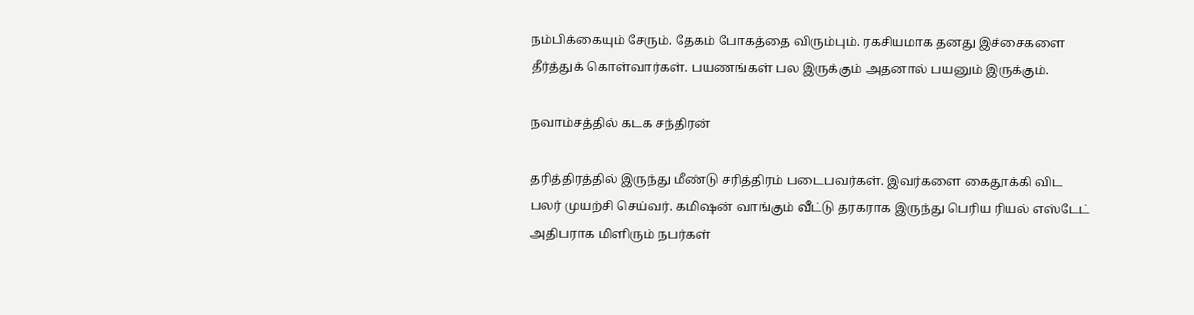நம்பிக்கையும் சேரும். தேகம் போகத்தை விரும்பும். ரகசியமாக தனது இச்சைகளை தீர்த்துக் கொள்வார்கள். பயணங்கள் பல இருக்கும் அதனால் பயனும் இருக்கும்.

நவாம்சத்தில் கடக சந்திரன்

தரித்திரத்தில் இருந்து மீண்டு சரித்திரம் படைபவர்கள். இவர்களை கைதூக்கி விட பலர் முயற்சி செய்வர். கமிஷன் வாங்கும் வீட்டு தரகராக இருந்து பெரிய ரியல் எஸ்டேட் அதிபராக மிளிரும் நபர்கள்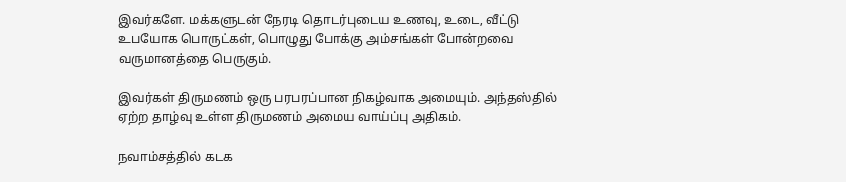இவர்களே. மக்களுடன் நேரடி தொடர்புடைய உணவு, உடை, வீட்டு உபயோக பொருட்கள், பொழுது போக்கு அம்சங்கள் போன்றவை வருமானத்தை பெருகும்.

இவர்கள் திருமணம் ஒரு பரபரப்பான நிகழ்வாக அமையும். அந்தஸ்தில் ஏற்ற தாழ்வு உள்ள திருமணம் அமைய வாய்ப்பு அதிகம்.

நவாம்சத்தில் கடக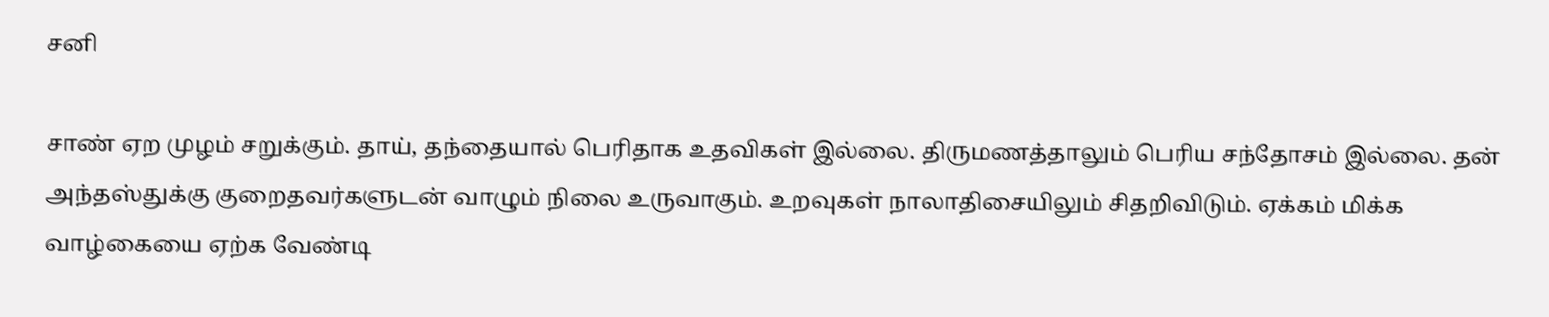சனி

சாண் ஏற முழம் சறுக்கும். தாய், தந்தையால் பெரிதாக உதவிகள் இல்லை. திருமணத்தாலும் பெரிய சந்தோசம் இல்லை. தன் அந்தஸ்துக்கு குறைதவர்களுடன் வாழும் நிலை உருவாகும். உறவுகள் நாலாதிசையிலும் சிதறிவிடும். ஏக்கம் மிக்க வாழ்கையை ஏற்க வேண்டி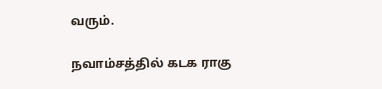வரும்.

நவாம்சத்தில் கடக ராகு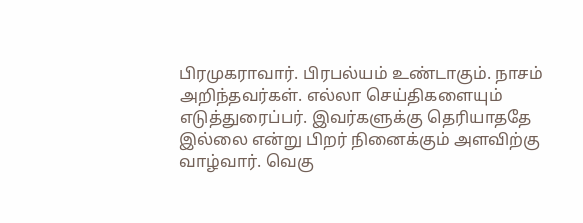பிரமுகராவார். பிரபல்யம் உண்டாகும். நாசம் அறிந்தவர்கள். எல்லா செய்திகளையும் எடுத்துரைப்பர். இவர்களுக்கு தெரியாததே இல்லை என்று பிறர் நினைக்கும் அளவிற்கு வாழ்வார். வெகு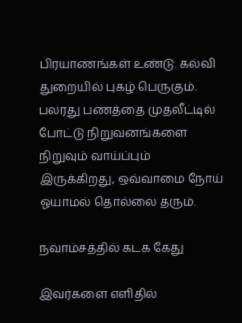பிரயாணங்கள் உண்டு. கல்வி துறையில் புகழ் பெருகும். பலரது பணத்தை முதலீட்டில் போட்டு நிறுவனங்களை நிறுவும் வாய்ப்பும் இருக்கிறது, ஒவ்வாமை நோய் ஓயாமல் தொல்லை தரும்.

நவாம்சத்தில் கடக கேது

இவர்களை எளிதில்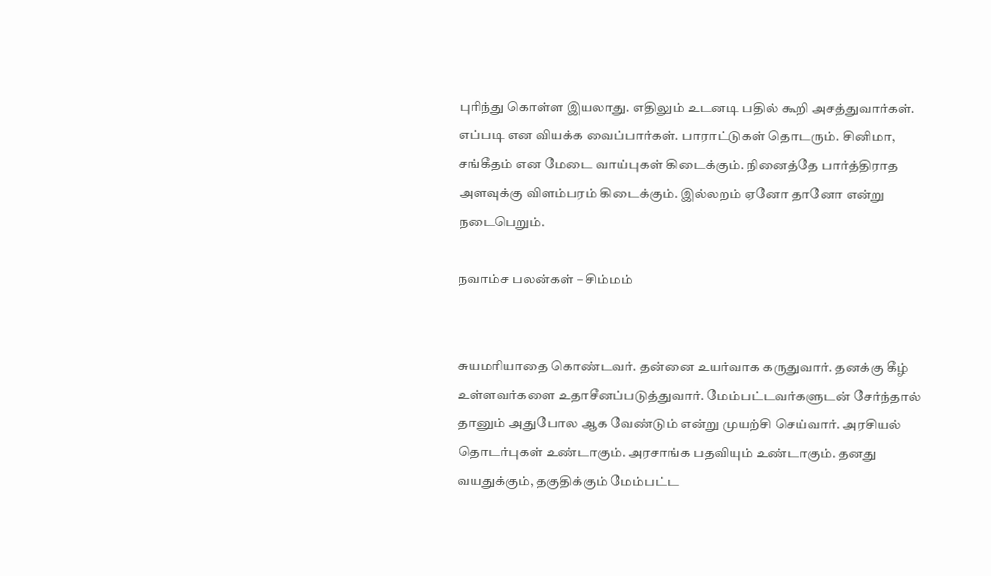புரிந்து கொள்ள இயலாது. எதிலும் உடனடி பதில் கூறி அசத்துவார்கள். எப்படி என வியக்க வைப்பார்கள். பாராட்டுகள் தொடரும். சினிமா, சங்கீதம் என மேடை வாய்புகள் கிடைக்கும். நினைத்தே பார்த்திராத அளவுக்கு விளம்பரம் கிடைக்கும். இல்லறம் ஏனோ தானோ என்று நடைபெறும்.

நவாம்ச பலன்கள் – சிம்மம்


சுயமரியாதை கொண்டவர். தன்னை உயர்வாக கருதுவார். தனக்கு கீழ் உள்ளவர்களை உதாசீனப்படுத்துவார். மேம்பட்டவர்களுடன் சேர்ந்தால் தானும் அதுபோல ஆக வேண்டும் என்று முயற்சி செய்வார். அரசியல் தொடர்புகள் உண்டாகும். அரசாங்க பதவியும் உண்டாகும். தனது வயதுக்கும், தகுதிக்கும் மேம்பட்ட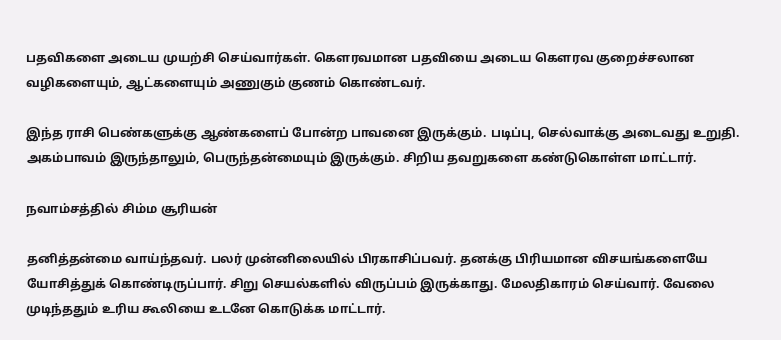பதவிகளை அடைய முயற்சி செய்வார்கள். கௌரவமான பதவியை அடைய கௌரவ குறைச்சலான வழிகளையும், ஆட்களையும் அணுகும் குணம் கொண்டவர்.

இந்த ராசி பெண்களுக்கு ஆண்களைப் போன்ற பாவனை இருக்கும். படிப்பு, செல்வாக்கு அடைவது உறுதி. அகம்பாவம் இருந்தாலும், பெருந்தன்மையும் இருக்கும். சிறிய தவறுகளை கண்டுகொள்ள மாட்டார்.

நவாம்சத்தில் சிம்ம சூரியன்

தனித்தன்மை வாய்ந்தவர். பலர் முன்னிலையில் பிரகாசிப்பவர். தனக்கு பிரியமான விசயங்களையே யோசித்துக் கொண்டிருப்பார். சிறு செயல்களில் விருப்பம் இருக்காது. மேலதிகாரம் செய்வார். வேலை முடிந்ததும் உரிய கூலியை உடனே கொடுக்க மாட்டார்.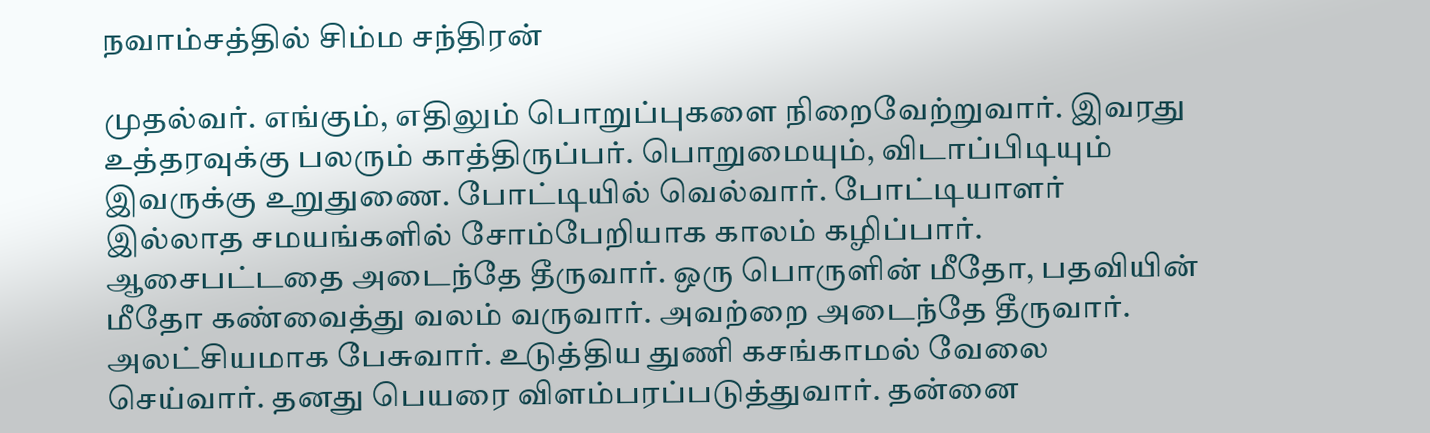நவாம்சத்தில் சிம்ம சந்திரன்

முதல்வர். எங்கும், எதிலும் பொறுப்புகளை நிறைவேற்றுவார். இவரது உத்தரவுக்கு பலரும் காத்திருப்பர். பொறுமையும், விடாப்பிடியும் இவருக்கு உறுதுணை. போட்டியில் வெல்வார். போட்டியாளர் இல்லாத சமயங்களில் சோம்பேறியாக காலம் கழிப்பார். ஆசைபட்டதை அடைந்தே தீருவார். ஒரு பொருளின் மீதோ, பதவியின் மீதோ கண்வைத்து வலம் வருவார். அவற்றை அடைந்தே தீருவார். அலட்சியமாக பேசுவார். உடுத்திய துணி கசங்காமல் வேலை செய்வார். தனது பெயரை விளம்பரப்படுத்துவார். தன்னை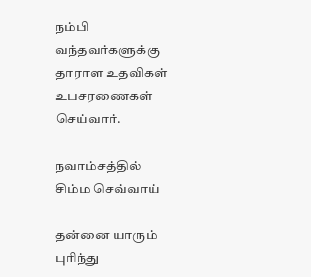நம்பி வந்தவர்களுக்கு தாராள உதவிகள் உபசரணைகள் செய்வார்.

நவாம்சத்தில் சிம்ம செவ்வாய்

தன்னை யாரும் புரிந்து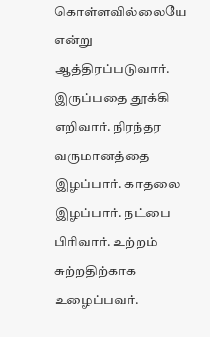கொள்ளவில்லையே என்று ஆத்திரப்படுவார். இருப்பதை தூக்கி எறிவார். நிரந்தர வருமானத்தை இழப்பார். காதலை இழப்பார். நட்பை பிரிவார். உற்றம் சுற்றதிற்காக உழைப்பவர்.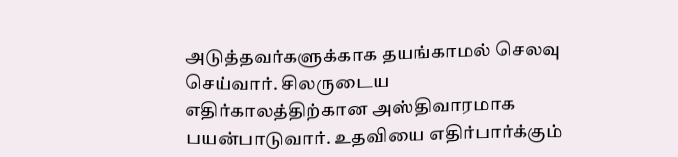அடுத்தவர்களுக்காக தயங்காமல் செலவு செய்வார். சிலருடைய எதிர்காலத்திற்கான அஸ்திவாரமாக பயன்பாடுவார். உதவியை எதிர்பார்க்கும்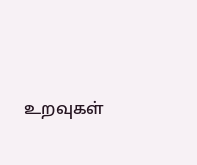உறவுகள்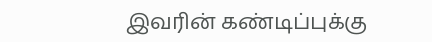இவரின் கண்டிப்புக்கு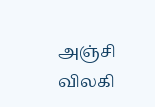அஞ்சி விலகி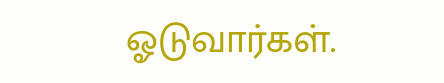ஓடுவார்கள்.